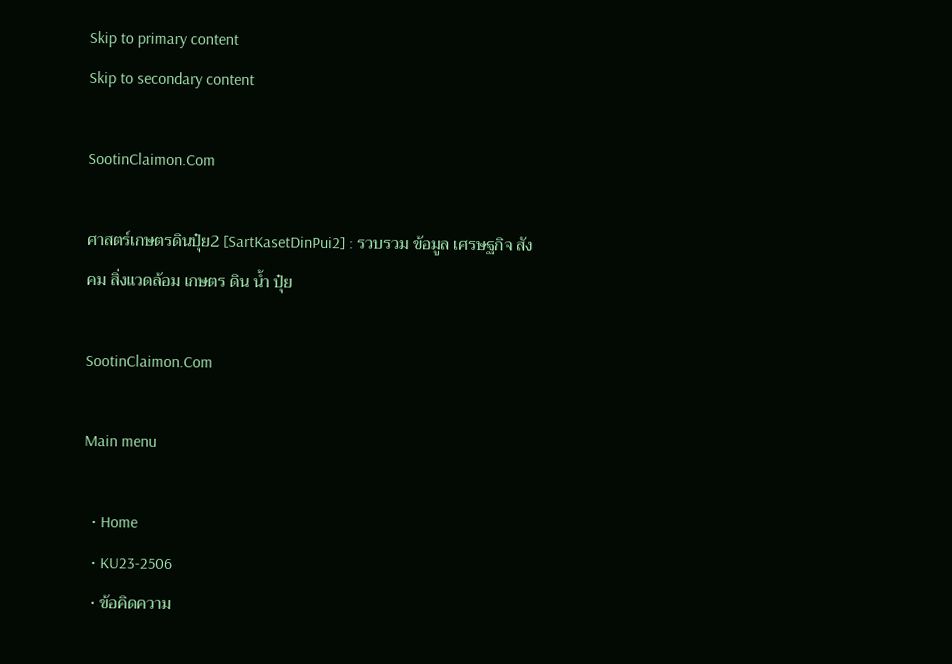Skip to primary content
Skip to secondary content

SootinClaimon.Com

ศาสตร์เกษตรดินปุ๋ย2 [SartKasetDinPui2] : รวบรวม ข้อมูล เศรษฐกิจ สังคม สิ่งแวดล้อม เกษตร ดิน น้ำ ปุ๋ย

SootinClaimon.Com

Main menu

  • Home
  • KU23-2506
  • ข้อคิดความ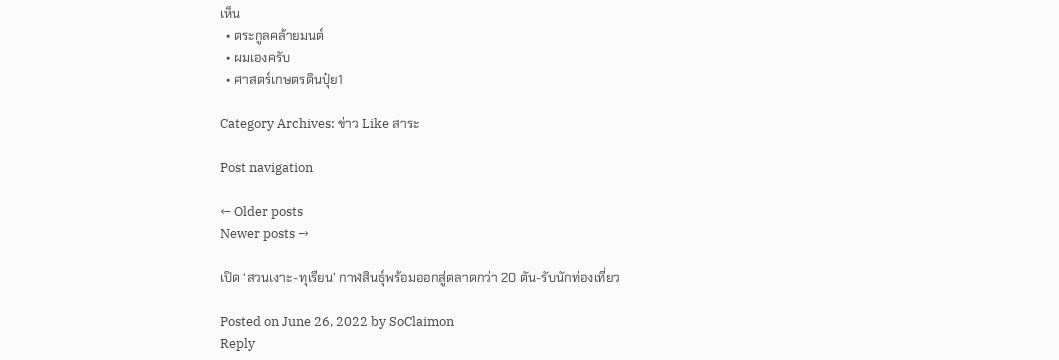เห็น
  • ตระกูลคล้ายมนต์
  • ผมเองครับ
  • ศาสตร์เกษตรดินปุ๋ย1

Category Archives: ข่าว Like สาระ

Post navigation

← Older posts
Newer posts →

เปิด ‘สวนเงาะ-ทุเรียน’ กาฬสินธุ์พร้อมออกสู่ตลาดกว่า 20 ตัน-รับนักท่องเที่ยว

Posted on June 26, 2022 by SoClaimon
Reply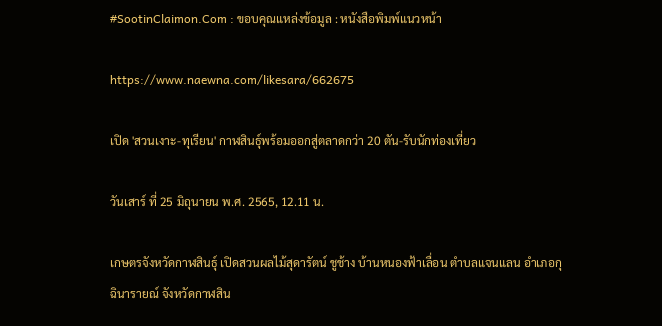#SootinClaimon.Com : ขอบคุณแหล่งข้อมูล : หนังสือพิมพ์แนวหน้า

https://www.naewna.com/likesara/662675

เปิด 'สวนเงาะ-ทุเรียน' กาฬสินธุ์พร้อมออกสู่ตลาดกว่า 20 ตัน-รับนักท่องเที่ยว

วันเสาร์ ที่ 25 มิถุนายน พ.ศ. 2565, 12.11 น.

เกษตรจังหวัดกาฬสินธุ์ เปิดสวนผลไม้สุดารัตน์ ชูช้าง บ้านหนองฟ้าเลื่อน ตำบลแจนแลน อำเภอกุฉินารายณ์ จังหวัดกาฬสิน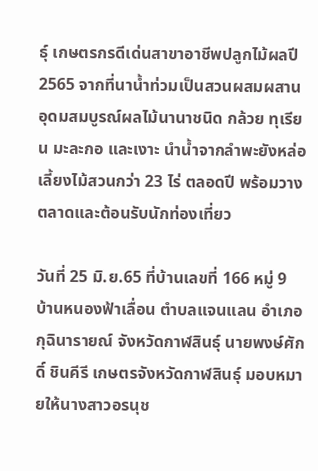ธุ์ เกษตรกรดีเด่นสาขาอาชีพปลูกไม้ผลปี 2565 จากที่นาน้ำท่วมเป็นสวนผสมผสานอุดมสมบูรณ์ผลไม้นานาชนิด กล้วย ทุเรียน มะละกอ และเงาะ นำน้ำจากลำพะยังหล่อเลี้ยงไม้สวนกว่า 23 ไร่ ตลอดปี พร้อมวางตลาดและต้อนรับนักท่องเที่ยว

วันที่ 25 มิ.ย.65 ที่บ้านเลขที่ 166 หมู่ 9 บ้านหนองฟ้าเลื่อน ตำบลแจนแลน อำเภอกุฉินารายณ์ จังหวัดกาฬสินธุ์ นายพงษ์ศักดิ์ ชินคีรี เกษตรจังหวัดกาฬสินธุ์ มอบหมายให้นางสาวอรนุช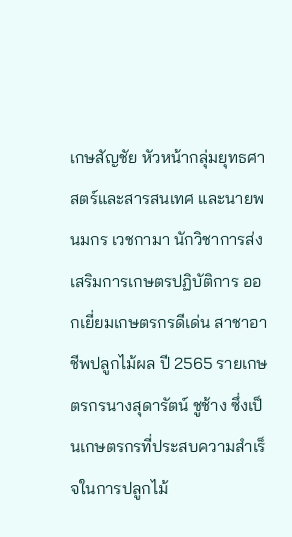เกษสัญชัย หัวหน้ากลุ่มยุทธศาสตร์และสารสนเทศ และนายพนมกร เวชกามา นักวิชาการส่งเสริมการเกษตรปฏิบัติการ ออกเยี่ยมเกษตรกรดีเด่น สาชาอาชีพปลูกไม้ผล ปี 2565 รายเกษตรกรนางสุดารัตน์ ชูช้าง ซึ่งเป็นเกษตรกรที่ประสบความสำเร็จในการปลูกไม้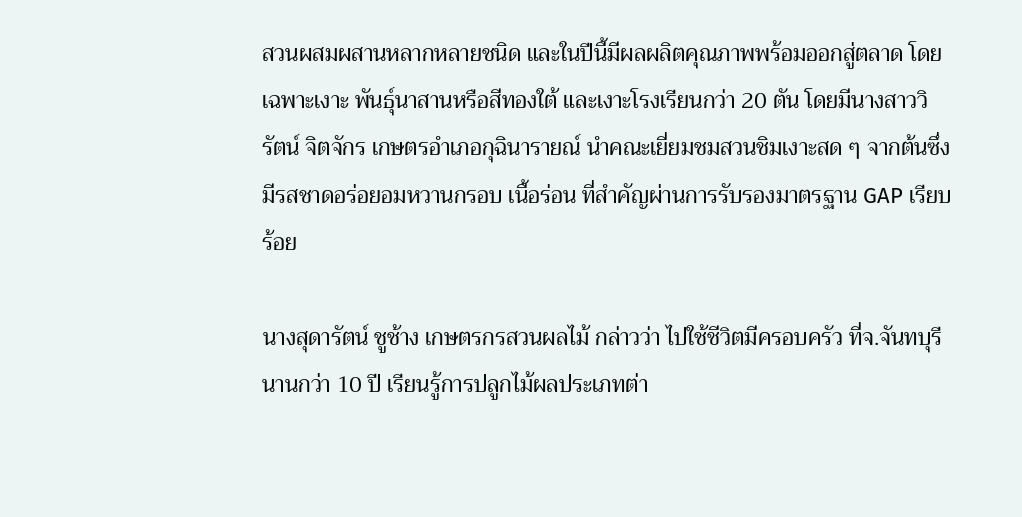สวนผสมผสานหลากหลายชนิด และในปีนี้มีผลผลิตคุณภาพพร้อมออกสู่ตลาด โดยเฉพาะเงาะ พันธุ์นาสานหรือสีทองใต้ และเงาะโรงเรียนกว่า 20 ตัน โดยมีนางสาววิรัตน์ จิตจักร เกษตรอำเภอกุฉินารายณ์ นำคณะเยี่ยมชมสวนชิมเงาะสด ๆ จากต้นซึ่งมีรสชาดอร่อยอมหวานกรอบ เนื้อร่อน ที่สำคัญผ่านการรับรองมาตรฐาน GAP เรียบร้อย

นางสุดารัตน์ ชูช้าง เกษตรกรสวนผลไม้ กล่าวว่า ไปใช้ชีวิตมีครอบครัว ที่จ.จันทบุรี นานกว่า 10 ปี เรียนรู้การปลูกไม้ผลประเภทต่า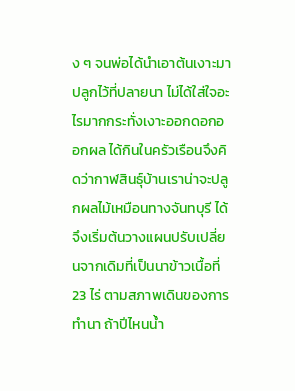ง ๆ จนพ่อได้นำเอาต้นเงาะมาปลูกไว้ที่ปลายนา ไม่ได้ใส่ใจอะไรมากกระทั่งเงาะออกดอกออกผล ได้กินในครัวเรือนจึงคิดว่ากาฬสินธุ์บ้านเราน่าจะปลูกผลไม้เหมือนทางจันทบุรี ได้ จึงเริ่มต้นวางแผนปรับเปลี่ยนจากเดิมที่เป็นนาข้าวเนื้อที่ 23 ไร่ ตามสภาพเดินของการทำนา ถ้าปีไหนน้ำ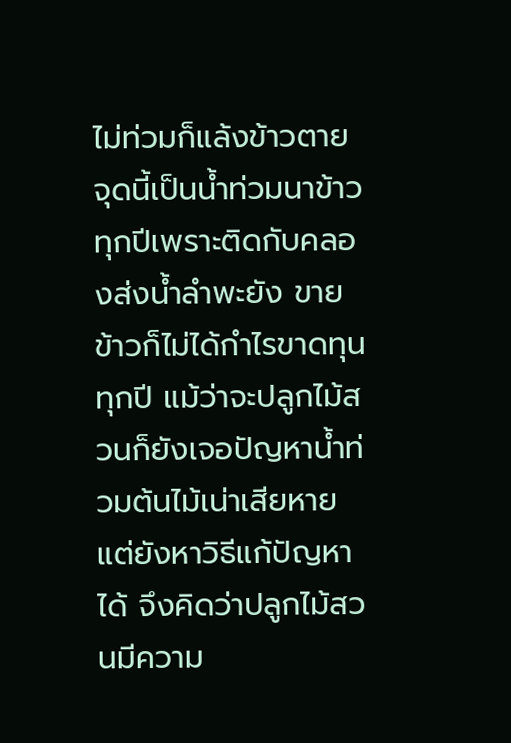ไม่ท่วมก็แล้งข้าวตาย จุดนี้เป็นน้ำท่วมนาข้าวทุกปีเพราะติดกับคลองส่งน้ำลำพะยัง ขายข้าวก็ไม่ได้กำไรขาดทุนทุกปี แม้ว่าจะปลูกไม้สวนก็ยังเจอปัญหาน้ำท่วมต้นไม้เน่าเสียหาย แต่ยังหาวิธีแก้ปัญหาได้ จึงคิดว่าปลูกไม้สวนมีความ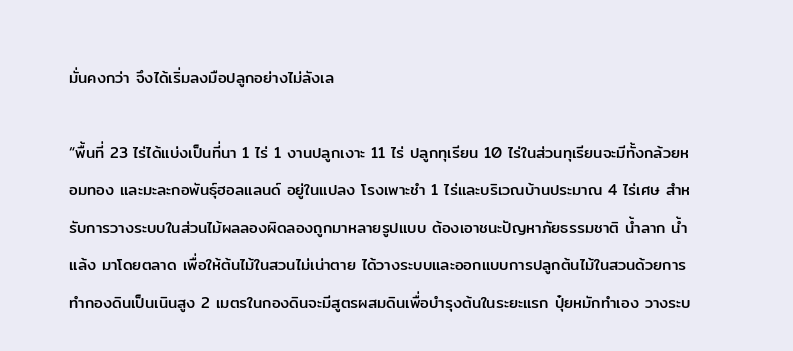มั่นคงกว่า จึงได้เริ่มลงมือปลูกอย่างไม่ลังเล

“พื้นที่ 23 ไร่ได้แบ่งเป็นที่นา 1 ไร่ 1 งานปลูกเงาะ 11 ไร่ ปลูกทุเรียน 10 ไร่ในส่วนทุเรียนจะมีทั้งกล้วยหอมทอง และมะละกอพันธุ์ฮอลแลนด์ อยู่ในแปลง โรงเพาะชำ 1 ไร่และบริเวณบ้านประมาณ 4 ไร่เศษ สำหรับการวางระบบในส่วนไม้ผลลองผิดลองถูกมาหลายรูปแบบ ต้องเอาชนะปัญหาภัยธรรมชาติ น้ำลาก น้ำแล้ง มาโดยตลาด เพื่อให้ต้นไม้ในสวนไม่เน่าตาย ได้วางระบบและออกแบบการปลูกต้นไม้ในสวนด้วยการทำกองดินเป็นเนินสูง 2 เมตรในกองดินจะมีสูตรผสมดินเพื่อบำรุงต้นในระยะแรก ปุ๋ยหมักทำเอง วางระบ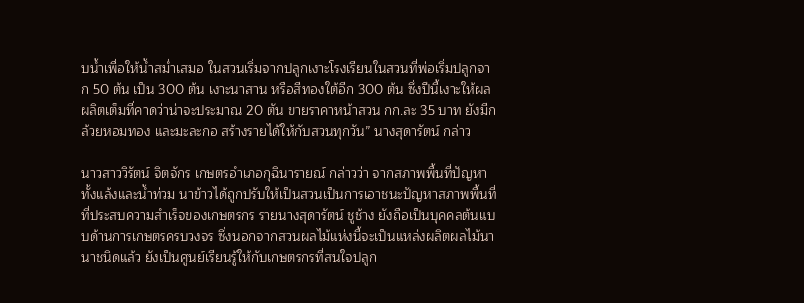บน้ำเพื่อให้น้ำสม่ำเสมอ ในสวนเริ่มจากปลูกเงาะโรงเรียนในสวนที่พ่อเริ่มปลูกจาก 50 ต้น เป็น 300 ต้น เงาะนาสาน หรือสีทองใต้อีก 300 ต้น ซึ่งปีนี้เงาะให้ผลผลิตเต็มที่คาดว่าน่าจะประมาณ 20 ตัน ขายราคาหน้าสวน กก.ละ 35 บาท ยังมีกล้วยหอมทอง และมะละกอ สร้างรายได้ให้กับสวนทุกวัน” นางสุดารัตน์ กล่าว

นาวสาววิรัตน์ จิตจักร เกษตรอำเภอกุฉินารายณ์ กล่าวว่า จากสภาพพื้นที่ปัญหาทั้งแล้งและน้ำท่วม นาข้าวได้ถูกปรับให้เป็นสวนเป็นการเอาชนะปัญหาสภาพพื้นที่ที่ประสบความสำเร็จของเกษตรกร รายนางสุดารัตน์ ชูช้าง ยังถือเป็นบุคคลต้นแบบด้านการเกษตรครบวงจร ซึ่งนอกจากสวนผลไม้แห่งนี้จะเป็นแหล่งผลิตผลไม้นานาชนิดแล้ว ยังเป็นศูนย์เรียนรู้ให้กับเกษตรกรที่สนใจปลูก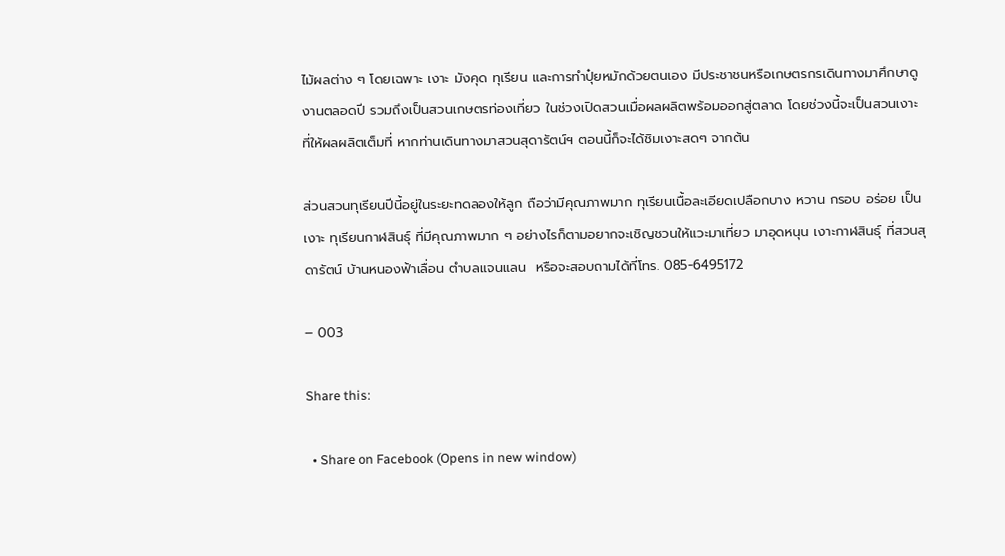ไม้ผลต่าง ๆ โดยเฉพาะ เงาะ มังคุด ทุเรียน และการทำปุ๋ยหมักด้วยตนเอง มีประชาชนหรือเกษตรกรเดินทางมาศึกษาดูงานตลอดปี รวมถึงเป็นสวนเกษตรท่องเที่ยว ในช่วงเปิดสวนเมื่อผลผลิตพร้อมออกสู่ตลาด โดยช่วงนี้จะเป็นสวนเงาะที่ให้ผลผลิตเต็มที่ หากท่านเดินทางมาสวนสุดารัตน์ฯ ตอนนี้ก็จะได้ชิมเงาะสดๆ จากต้น

ส่วนสวนทุเรียนปีนี้อยู่ในระยะทดลองให้ลูก ถือว่ามีคุณภาพมาก ทุเรียนเนื้อละเอียดเปลือกบาง หวาน กรอบ อร่อย เป็นเงาะ ทุเรียนกาฬสินธุ์ ที่มีคุณภาพมาก ๆ อย่างไรก็ตามอยากจะเชิญชวนให้แวะมาเที่ยว มาอุดหนุน เงาะกาฬสินธุ์ ที่สวนสุดารัตน์ บ้านหนองฟ้าเลื่อน ตำบลแจนแลน  หรือจะสอบถามได้ที่โทร. 085-6495172

– 003

Share this:

  • Share on Facebook (Opens in new window)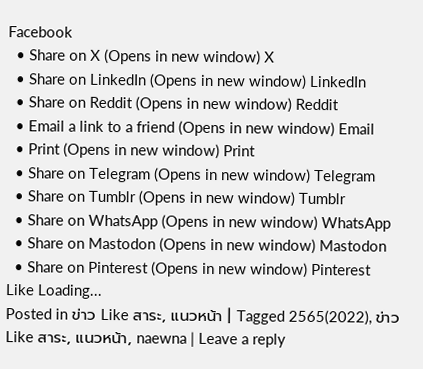Facebook
  • Share on X (Opens in new window) X
  • Share on LinkedIn (Opens in new window) LinkedIn
  • Share on Reddit (Opens in new window) Reddit
  • Email a link to a friend (Opens in new window) Email
  • Print (Opens in new window) Print
  • Share on Telegram (Opens in new window) Telegram
  • Share on Tumblr (Opens in new window) Tumblr
  • Share on WhatsApp (Opens in new window) WhatsApp
  • Share on Mastodon (Opens in new window) Mastodon
  • Share on Pinterest (Opens in new window) Pinterest
Like Loading...
Posted in ข่าว Like สาระ, แนวหน้า | Tagged 2565(2022), ข่าว Like สาระ, แนวหน้า, naewna | Leave a reply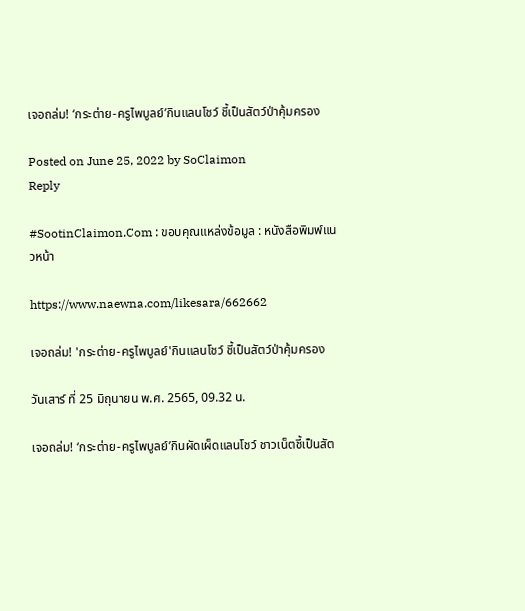เจอถล่ม! ‘กระต่าย-ครูไพบูลย์’กินแลนโชว์ ชี้เป็นสัตว์ป่าคุ้มครอง

Posted on June 25, 2022 by SoClaimon
Reply

#SootinClaimon.Com : ขอบคุณแหล่งข้อมูล : หนังสือพิมพ์แนวหน้า

https://www.naewna.com/likesara/662662

เจอถล่ม! 'กระต่าย-ครูไพบูลย์'กินแลนโชว์ ชี้เป็นสัตว์ป่าคุ้มครอง

วันเสาร์ ที่ 25 มิถุนายน พ.ศ. 2565, 09.32 น.

เจอถล่ม! ‘กระต่าย-ครูไพบูลย์’กินผัดเผ็ดแลนโชว์ ชาวเน็ตชี้เป็นสัต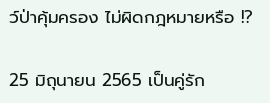ว์ป่าคุ้มครอง ไม่ผิดกฎหมายหรือ !?

25 มิถุนายน 2565 เป็นคู่รัก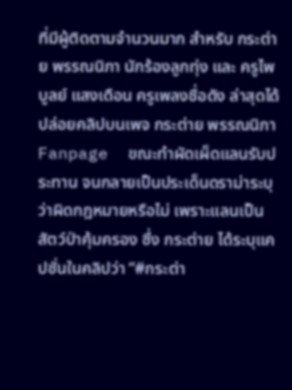ที่มีผู้ติดตามจำนวนมาก สำหรับ กระต่าย พรรณนิภา นักร้องลูกทุ่ง และ ครูไพบูลย์ แสงเดือน ครูเพลงชื่อดัง ล่าสุดได้ปล่อยคลิปบนเพจ กระต่าย พรรณนิภา Fanpage  ขณะทำผัดเผ็ดแลนรับประทาน จนกลายเป็นประเด็นดราม่าระบุว่าผิดกฎหมายหรือไม่ เพราะแลนเป็นสัตว์ป่าคุ้มครอง ซึ่ง กระต่าย ได้ระบุแคปชั่นในคลิปว่า “#กระต่า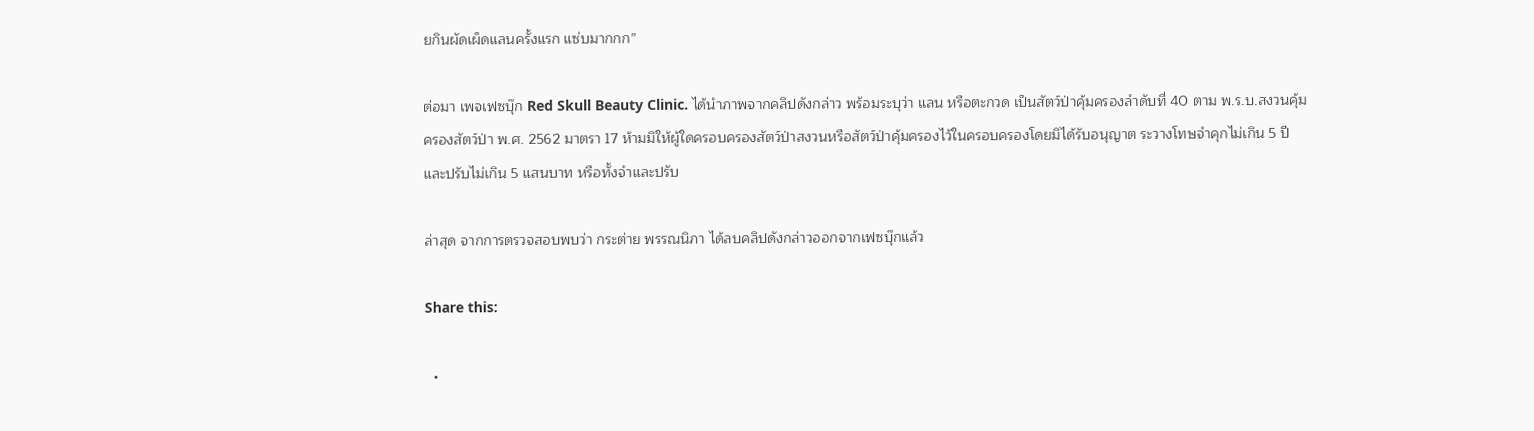ยกินผัดเผ็ดแลนครั้งแรก แซ่บมากกก”

ต่อมา เพจเฟซบุ๊ก Red Skull Beauty Clinic. ได้นำภาพจากคลิปดังกล่าว พร้อมระบุว่า แลน หรือตะกวด เป็นสัตว์ป่าคุ้มครองลำดับที่ 40 ตาม พ.ร.บ.สงวนคุ้มครองสัตว์ป่า พ.ศ. 2562 มาตรา 17 ห้ามมิให้ผู้ใดครอบครองสัตว์ป่าสงวนหรือสัตว์ป่าคุ้มครองไว้ในครอบครองโดยมิได้รับอนุญาต ระวางโทษจำคุกไม่เกิน 5 ปี และปรับไม่เกิน 5 แสนบาท หรือทั้งจำและปรับ

ล่าสุด จากการตรวจสอบพบว่า กระต่าย พรรณนิภา ได้ลบคลิปดังกล่าวออกจากเฟซบุ๊กแล้ว

Share this:

  •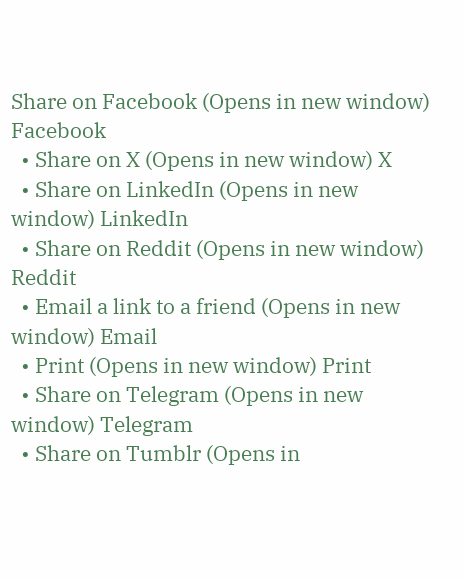Share on Facebook (Opens in new window) Facebook
  • Share on X (Opens in new window) X
  • Share on LinkedIn (Opens in new window) LinkedIn
  • Share on Reddit (Opens in new window) Reddit
  • Email a link to a friend (Opens in new window) Email
  • Print (Opens in new window) Print
  • Share on Telegram (Opens in new window) Telegram
  • Share on Tumblr (Opens in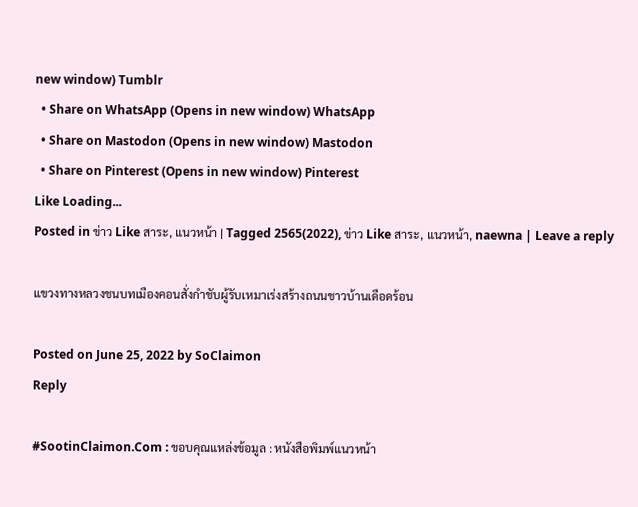new window) Tumblr
  • Share on WhatsApp (Opens in new window) WhatsApp
  • Share on Mastodon (Opens in new window) Mastodon
  • Share on Pinterest (Opens in new window) Pinterest
Like Loading...
Posted in ข่าว Like สาระ, แนวหน้า | Tagged 2565(2022), ข่าว Like สาระ, แนวหน้า, naewna | Leave a reply

แขวงทางหลวงชนบทเมืองคอนสั่งกำชับผู้รับเหมาเร่งสร้างถนนชาวบ้านเดือดร้อน

Posted on June 25, 2022 by SoClaimon
Reply

#SootinClaimon.Com : ขอบคุณแหล่งข้อมูล : หนังสือพิมพ์แนวหน้า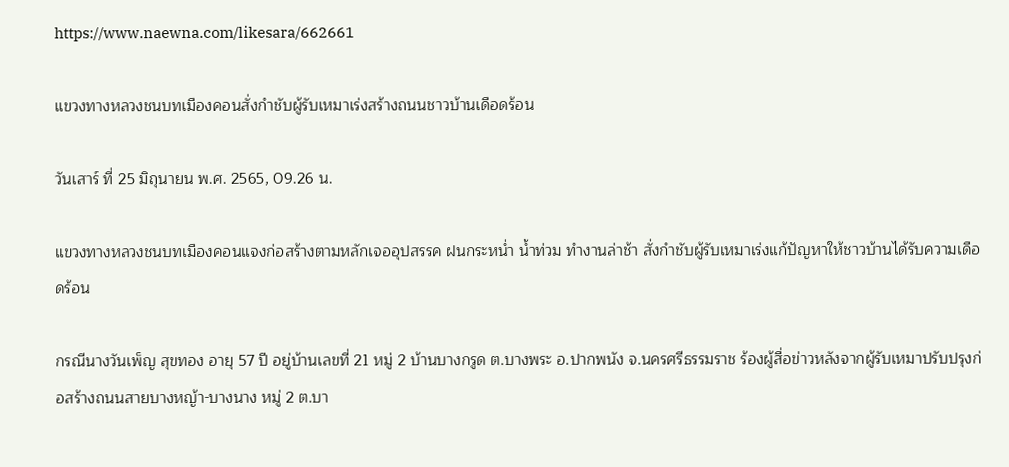https://www.naewna.com/likesara/662661

แขวงทางหลวงชนบทเมืองคอนสั่งกำชับผู้รับเหมาเร่งสร้างถนนชาวบ้านเดือดร้อน

วันเสาร์ ที่ 25 มิถุนายน พ.ศ. 2565, 09.26 น.

แขวงทางหลวงชนบทเมืองคอนแจงก่อสร้างตามหลักเจออุปสรรค ฝนกระหน่ำ น้ำท่วม ทำงานล่าช้า สั่งกำชับผู้รับเหมาเร่งแก้ปัญหาให้ชาวบ้านได้รับความเดือดร้อน

กรณีนางวันเพ็ญ สุขทอง อายุ 57 ปี อยู่บ้านเลขที่ 21 หมู่ 2 บ้านบางกรูด ต.บางพระ อ.ปากพนัง จ.นครศรีธรรมราช ร้องผู้สื่อข่าวหลังจากผู้รับเหมาปรับปรุงก่อสร้างถนนสายบางหญ้า-บางนาง หมู่ 2 ต.บา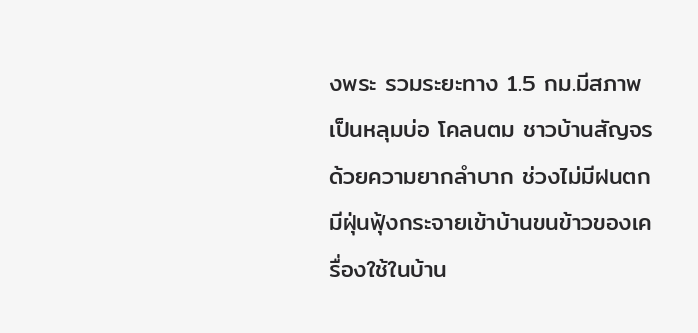งพระ รวมระยะทาง 1.5 กม.มีสภาพเป็นหลุมบ่อ โคลนตม ชาวบ้านสัญจรด้วยความยากลำบาก ช่วงไม่มีฝนตก มีฝุ่นฟุ้งกระจายเข้าบ้านขนข้าวของเครื่องใช้ในบ้าน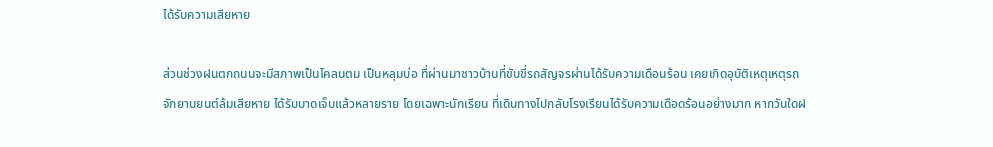ได้รับความเสียหาย

ส่วนช่วงฝนตกถนนจะมีสภาพเป็นโคลนตม เป็นหลุมบ่อ ที่ผ่านมาชาวบ้านที่ขับขี่รถสัญจรผ่านได้รับความเดือนร้อน เคยเกิดอุบัติเหตุเหตุรถจักยานยนต์ล้มเสียหาย ได้รับบาดเจ็บแล้วหลายราย โดยเฉพาะนักเรียน ที่เดินทางไปกลับโรงเรียนได้รับความเดือดร้อนอย่างมาก หากวันใดฝ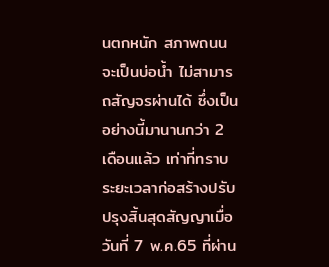นตกหนัก สภาพถนนจะเป็นบ่อน้ำ ไม่สามารถสัญจรผ่านได้ ซึ่งเป็นอย่างนี้มานานกว่า 2 เดือนแล้ว เท่าที่ทราบระยะเวลาก่อสร้างปรับปรุงสิ้นสุดสัญญาเมื่อวันที่ 7 พ.ค.65 ที่ผ่าน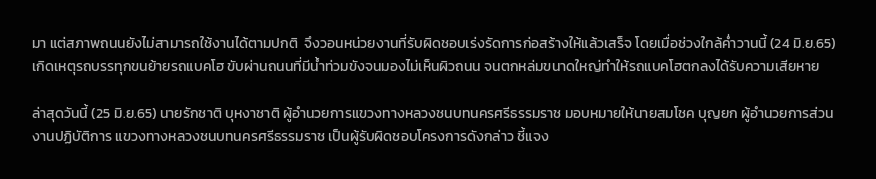มา แต่สภาพถนนยังไม่สามารถใช้งานได้ตามปกติ  จึงวอนหน่วยงานที่รับผิดชอบเร่งรัดการก่อสร้างให้แล้วเสร็จ โดยเมื่อช่วงใกล้ค่ำวานนี้ (24 มิ.ย.65) เกิดเหตุรถบรรทุกขนย้ายรถแบคโฮ ขับผ่านถนนที่มีน้ำท่วมขังจนมองไม่เห็นผิวถนน จนตกหล่มขนาดใหญ่ทำให้รถแบคโฮตกลงได้รับความเสียหาย

ล่าสุดวันนี้ (25 มิ.ย.65) นายรักชาติ บุหงาชาติ ผู้อำนวยการแขวงทางหลวงชนบทนครศรีธรรมราช มอบหมายให้นายสมโชค บุญยก ผู้อำนวยการส่วนงานปฏิบัติการ แขวงทางหลวงชนบทนครศรีธรรมราช เป็นผู้รับผิดชอบโครงการดังกล่าว ชี้แจง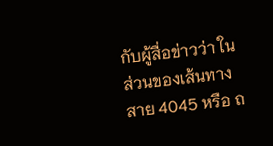กับผู้สื่อข่าวว่า ในส่วนของเส้นทางสาย 4045 หรือ ถ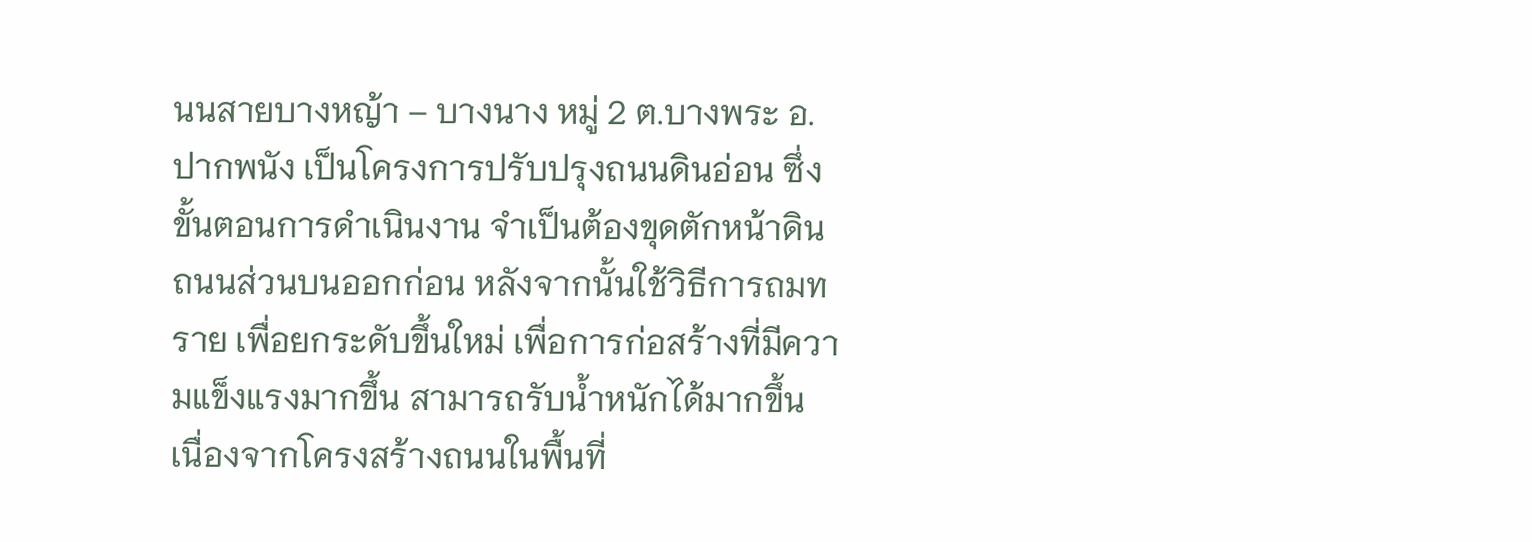นนสายบางหญ้า – บางนาง หมู่ 2 ต.บางพระ อ.ปากพนัง เป็นโครงการปรับปรุงถนนดินอ่อน ซึ่งขั้นตอนการดำเนินงาน จำเป็นต้องขุดตักหน้าดินถนนส่วนบนออกก่อน หลังจากนั้นใช้วิธีการถมทราย เพื่อยกระดับขึ้นใหม่ เพื่อการก่อสร้างที่มีความแข็งแรงมากขึ้น สามารถรับน้ำหนักได้มากขึ้น เนื่องจากโครงสร้างถนนในพื้นที่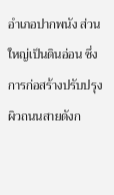อำเภอปากพนัง ส่วนใหญ่เป็นดินอ่อน ซึ่งการก่อสร้างปรับปรุงผิวถนนสายดังก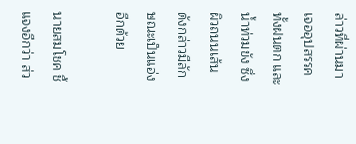ล่าวที่ผ่านมา เจออุปสรรค ทั้งฝนตก และน้ำท่วมขัง ซึ่งผิวถนนเส้นดังกล่าวมีลักษณะเป็นแอ่งอีกด้วย

นายสมโชค ชี้แจงอีกว่า ส่ว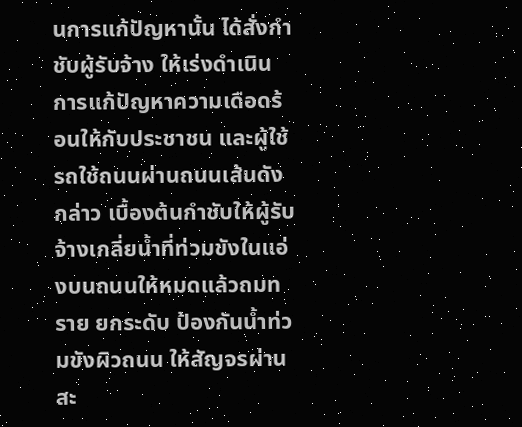นการแก้ปัญหานั้น ได้สั่งกำชับผู้รับจ้าง ให้เร่งดำเนินการแก้ปัญหาความเดือดร้อนให้กับประชาชน และผู้ใช้รถใช้ถนนผ่านถนนเส้นดังกล่าว เบื้องต้นกำชับให้ผู้รับจ้างเกลี่ยน้ำที่ท่วมขังในแอ่งบนถนนให้หมดแล้วถมทราย ยกระดับ ป้องกันน้ำท่วมขังผิวถนน ให้สัญจรผ่านสะ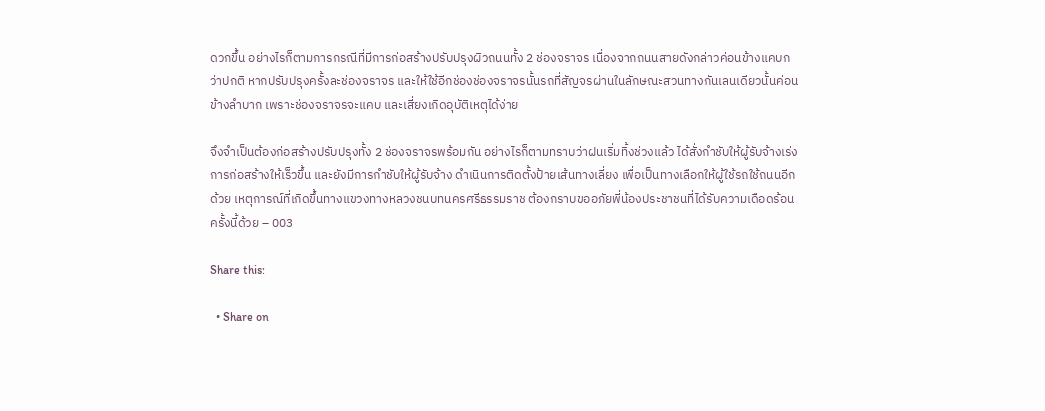ดวกขึ้น อย่างไรก็ตามการกรณีที่มีการก่อสร้างปรับปรุงผิวถนนทั้ง 2 ช่องจราจร เนื่องจากถนนสายดังกล่าวค่อนข้างแคบกว่าปกติ หากปรับปรุงครั้งละช่องจราจร และให้ใช้อีกช่องช่องจราจรนั้นรถที่สัญจรผ่านในลักษณะสวนทางกันเลนเดียวนั้นค่อนข้างลำบาก เพราะช่องจราจรจะแคบ และเสี่ยงเกิดอุบัติเหตุได้ง่าย

จึงจำเป็นต้องก่อสร้างปรับปรุงทั้ง 2 ช่องจราจรพร้อมกัน อย่างไรก็ตามทราบว่าฝนเริ่มทิ้งช่วงแล้ว ได้สั่งกำชับให้ผู้รับจ้างเร่งการก่อสร้างให้เร็วขึ้น และยังมีการกำชับให้ผู้รับจ้าง ดำเนินการติดตั้งป้ายเส้นทางเลี่ยง เพื่อเป็นทางเลือกให้ผู้ใช้รถใช้ถนนอีกด้วย เหตุการณ์ที่เกิดขึ้นทางแขวงทางหลวงชนบทนครศรีธรรมราช ต้องกราบขออภัยพี่น้องประชาชนที่ได้รับความเดือดร้อนครั้งนี้ด้วย – 003

Share this:

  • Share on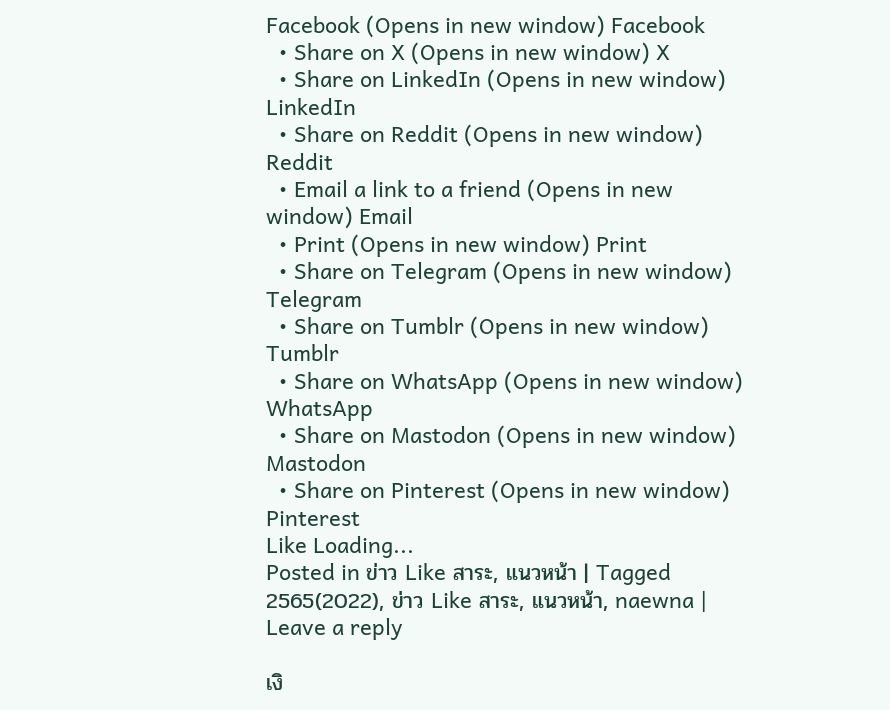Facebook (Opens in new window) Facebook
  • Share on X (Opens in new window) X
  • Share on LinkedIn (Opens in new window) LinkedIn
  • Share on Reddit (Opens in new window) Reddit
  • Email a link to a friend (Opens in new window) Email
  • Print (Opens in new window) Print
  • Share on Telegram (Opens in new window) Telegram
  • Share on Tumblr (Opens in new window) Tumblr
  • Share on WhatsApp (Opens in new window) WhatsApp
  • Share on Mastodon (Opens in new window) Mastodon
  • Share on Pinterest (Opens in new window) Pinterest
Like Loading...
Posted in ข่าว Like สาระ, แนวหน้า | Tagged 2565(2022), ข่าว Like สาระ, แนวหน้า, naewna | Leave a reply

เงิ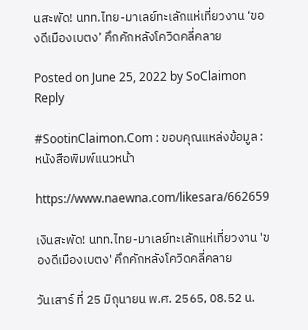นสะพัด! นทท.ไทย-มาเลย์ทะเลักแห่เที่ยวงาน ‘ของดีเมืองเบตง’ คึกคักหลังโควิดคลี่คลาย

Posted on June 25, 2022 by SoClaimon
Reply

#SootinClaimon.Com : ขอบคุณแหล่งข้อมูล : หนังสือพิมพ์แนวหน้า

https://www.naewna.com/likesara/662659

เงินสะพัด! นทท.ไทย-มาเลย์ทะเลักแห่เที่ยวงาน 'ของดีเมืองเบตง' คึกคักหลังโควิดคลี่คลาย

วันเสาร์ ที่ 25 มิถุนายน พ.ศ. 2565, 08.52 น.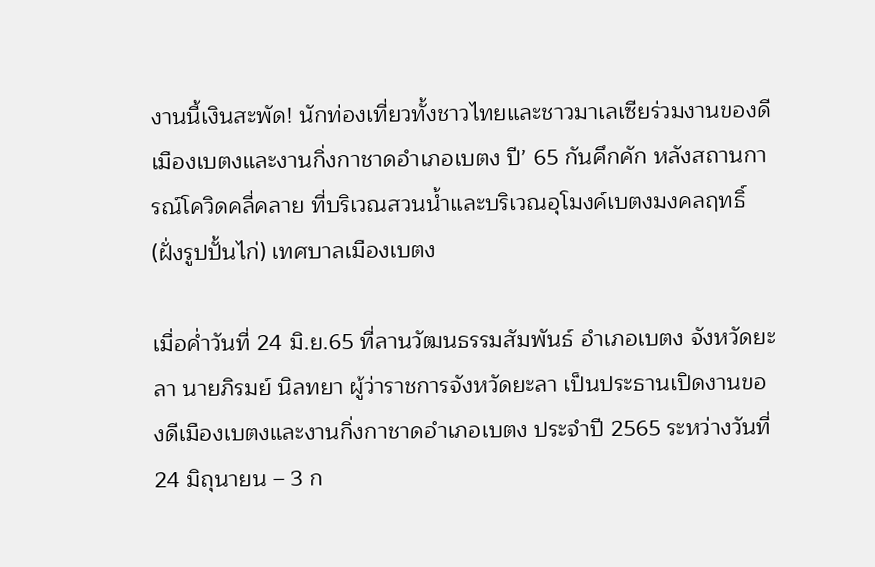งานนี้เงินสะพัด! นักท่องเที่ยวทั้งชาวไทยและชาวมาเลเซียร่วมงานของดีเมืองเบตงและงานกิ่งกาชาดอำเภอเบตง ปี’ 65 กันคึกคัก หลังสถานการณ์โควิดคลี่คลาย ที่บริเวณสวนน้ำและบริเวณอุโมงค์เบตงมงคลฤทธิ์ (ฝั่งรูปปั้นไก่) เทศบาลเมืองเบตง

เมื่อค่ำวันที่ 24 มิ.ย.65 ที่ลานวัฒนธรรมสัมพันธ์ อำเภอเบตง จังหวัดยะลา นายภิรมย์ นิลทยา ผู้ว่าราชการจังหวัดยะลา เป็นประธานเปิดงานของดีเมืองเบตงและงานกิ่งกาชาดอำเภอเบตง ประจำปี 2565 ระหว่างวันที่ 24 มิถุนายน – 3 ก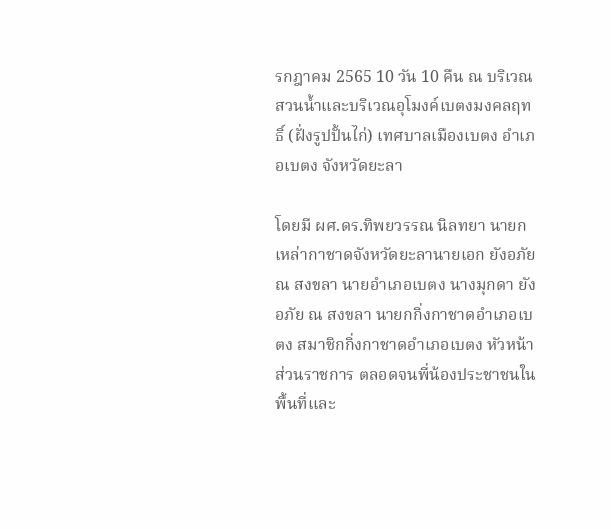รกฎาคม 2565 10 วัน 10 คืน ณ บริเวณสวนน้ำและบริเวณอุโมงค์เบตงมงคลฤทธิ์ (ฝั่งรูปปั้นไก่) เทศบาลเมืองเบตง อำเภอเบตง จังหวัดยะลา

โดยมี ผศ.ดร.ทิพยวรรณ นิลทยา นายกเหล่ากาชาดจังหวัดยะลานายเอก ยังอภัย ณ สงขลา นายอำเภอเบตง นางมุกดา ยังอภัย ณ สงขลา นายกกิ่งกาชาดอำเภอเบตง สมาชิกกิ่งกาชาดอำเภอเบตง หัวหน้าส่วนราชการ ตลอดจนพี่น้องประชาชนในพื้นที่และ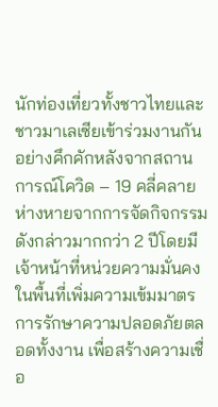นักท่องเที่ยวทั้งชาวไทยและชาวมาเลเซียเข้าร่วมงานกันอย่างคึกคักหลังจากสถานการณ์โควิด – 19 คลี่คลาย ห่างหายจากการจัดกิจกรรมดังกล่าวมากกว่า 2 ปีโดยมีเจ้าหน้าที่หน่วยความมั่นคงในพื้นที่เพิ่มความเข้มมาตรการรักษาความปลอดภัยตลอดทั้งงาน เพื่อสร้างความเชื่อ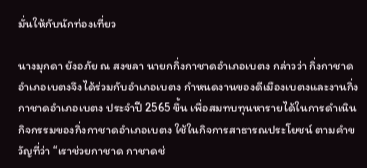มั่นให้กับนักท่องเที่ยว

นางมุกดา ยังอภัย ณ สงขลา นายกกิ่งกาชาดอำเภอเบตง กล่าวว่า กิ่งกาชาดอำเภอเบตงจึงได้ร่วมกับอำเภอเบตง กำหนดงานของดีเมืองเบตงและงานกิ่งกาชาดอำเภอเบตง ประจำปี 2565 ขึ้น เพื่อสมทบทุนหารายได้ในการดำเนินกิจกรรมของกิ่งกาชาดอำเภอเบตง ใช้ในกิจการสาธารณประโยชน์ ตามคำขวัญที่ว่า “เราช่วยกาชาด กาชาดช่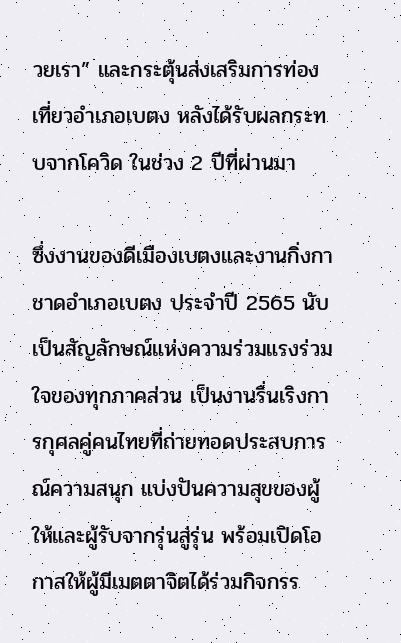วยเรา” และกระตุ้นส่งเสริมการท่องเที่ยวอำเภอเบตง หลังได้รับผลกระทบจากโควิด ในช่วง 2 ปีที่ผ่านมา

ซึ่งงานของดีเมืองเบตงและงานกิ่งกาชาดอำเภอเบตง ประจำปี 2565 นับเป็นสัญลักษณ์แห่งความร่วมแรงร่วมใจของทุกภาคส่วน เป็นงานรื่นเริงการกุศลคู่คนไทยที่ถ่ายทอดประสบการณ์ความสนุก แบ่งปันความสุขของผู้ให้และผู้รับจากรุ่นสู่รุ่น พร้อมเปิดโอกาสให้ผู้มีเมตตาจิตได้ร่วมกิจกรร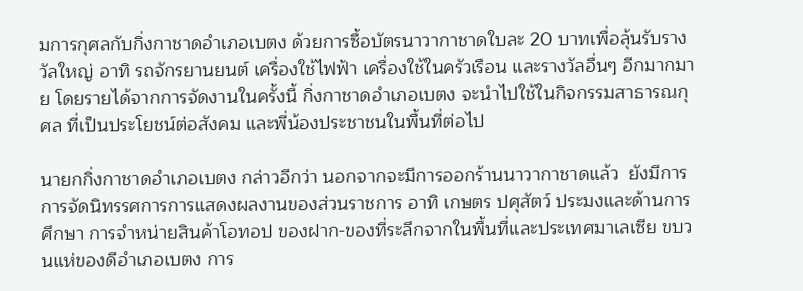มการกุศลกับกิ่งกาชาดอำเภอเบตง ด้วยการซื้อบัตรนาวากาชาดใบละ 20 บาทเพื่อลุ้นรับรางวัลใหญ่ อาทิ รถจักรยานยนต์ เครื่องใช้ไฟฟ้า เครื่องใช้ในครัวเรือน และรางวัลอื่นๆ อีกมากมาย โดยรายได้จากการจัดงานในครั้งนี้ กิ่งกาชาดอำเภอเบตง จะนำไปใช้ในกิจกรรมสาธารณกุศล ที่เป็นประโยชน์ต่อสังคม และพี่น้องประชาชนในพื้นที่ต่อไป

นายกกิ่งกาชาดอำเภอเบตง กล่าวอีกว่า นอกจากจะมีการออกร้านนาวากาชาดแล้ว  ยังมีการการจัดนิทรรศการการแสดงผลงานของส่วนราชการ อาทิ เกษตร ปศุสัตว์ ประมงและด้านการศึกษา การจำหน่ายสินค้าโอทอป ของฝาก-ของที่ระลึกจากในพื้นที่และประเทศมาเลเซีย ขบวนแห่ของดีอำเภอเบตง การ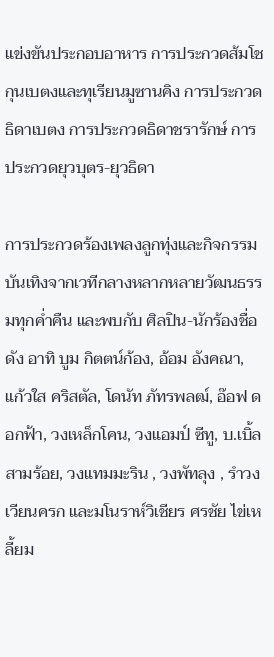แข่งขันประกอบอาหาร การประกวดส้มโชกุนเบตงและทุเรียนมูซานคิง การประกวดธิดาเบตง การประกวดธิดาชรารักษ์ การประกวดยุวบุตร-ยุวธิดา

การประกวดร้องเพลงลูกทุ่งและกิจกรรมบันเทิงจากเวทีกลางหลากหลายวัฒนธรรมทุกค่ำคืน และพบกับ ศิลปิน-นักร้องชื่อดัง อาทิ บูม กิตตน์ก้อง, อ้อม อังคณา, แก้วใส คริสตัล, โดนัท ภัทรพลฒ์, อ๊อฟ ดอกฟ้า, วงเหล็กโคน, วงแอมป์ ซีทู, บ.เบิ้ล สามร้อย, วงแทมมะริน , วงพัทลุง , รำวงเวียนครก และมโนราห์วิเชียร ศรชัย ไข่เหลี้ยม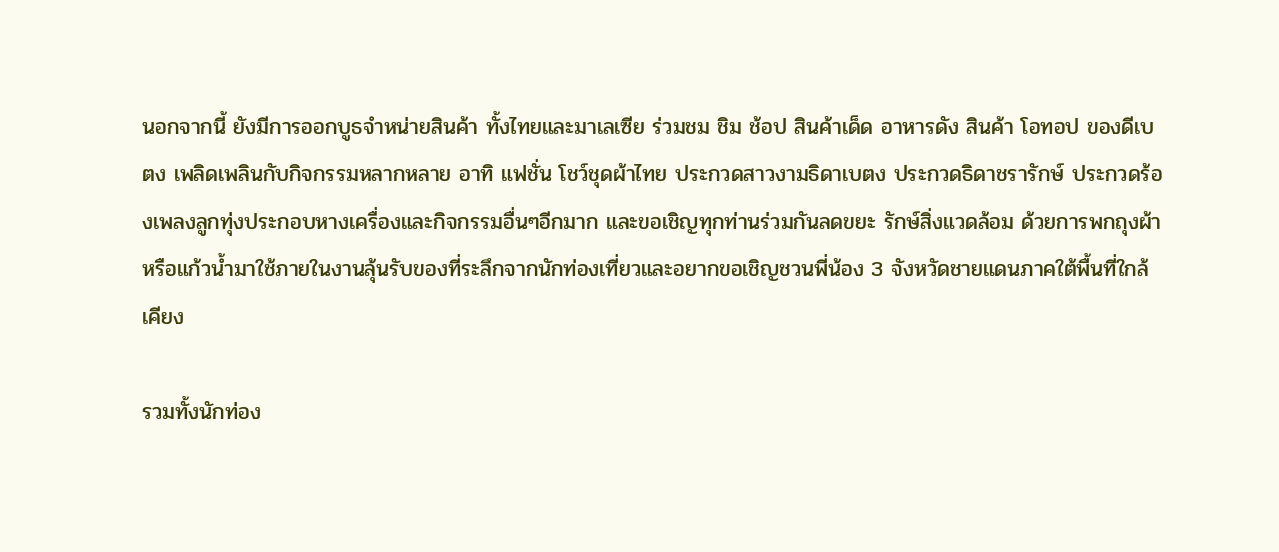นอกจากนี้ ยังมีการออกบูธจำหน่ายสินค้า ทั้งไทยและมาเลเซีย ร่วมชม ชิม ช้อป สินค้าเด็ด อาหารดัง สินค้า โอทอป ของดีเบตง เพลิดเพลินกับกิจกรรมหลากหลาย อาทิ แฟชั่น โชว์ชุดผ้าไทย ประกวดสาวงามธิดาเบตง ประกวดธิดาชรารักษ์ ประกวดร้องเพลงลูกทุ่งประกอบหางเครื่องและกิจกรรมอื่นๆอีกมาก และขอเชิญทุกท่านร่วมกันลดขยะ รักษ์สิ่งแวดล้อม ด้วยการพกถุงผ้าหรือแก้วน้ำมาใช้ภายในงานลุ้นรับของที่ระลึกจากนักท่องเที่ยวและอยากขอเชิญชวนพี่น้อง 3 จังหวัดชายแดนภาคใต้พื้นที่ใกล้เคียง

รวมทั้งนักท่อง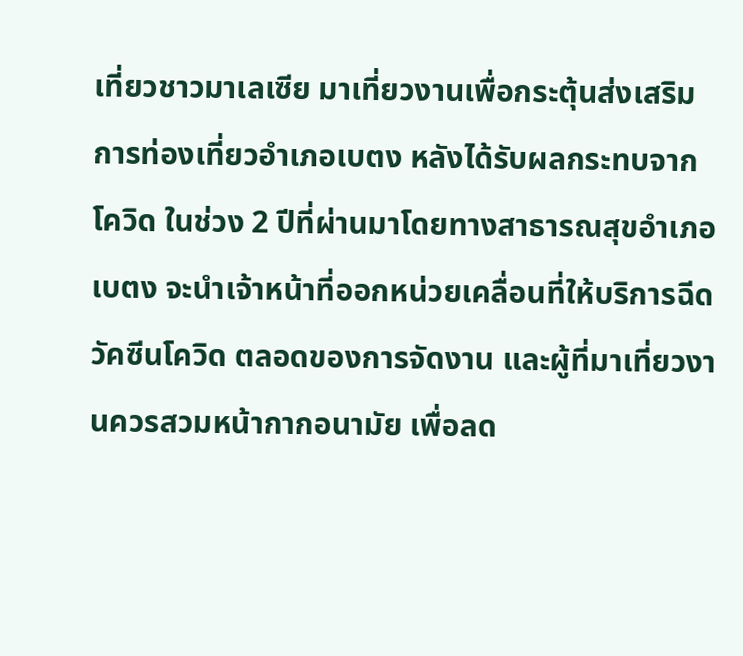เที่ยวชาวมาเลเซีย มาเที่ยวงานเพื่อกระตุ้นส่งเสริมการท่องเที่ยวอำเภอเบตง หลังได้รับผลกระทบจากโควิด ในช่วง 2 ปีที่ผ่านมาโดยทางสาธารณสุขอำเภอเบตง จะนำเจ้าหน้าที่ออกหน่วยเคลื่อนที่ให้บริการฉีดวัคซีนโควิด ตลอดของการจัดงาน และผู้ที่มาเที่ยวงานควรสวมหน้ากากอนามัย เพื่อลด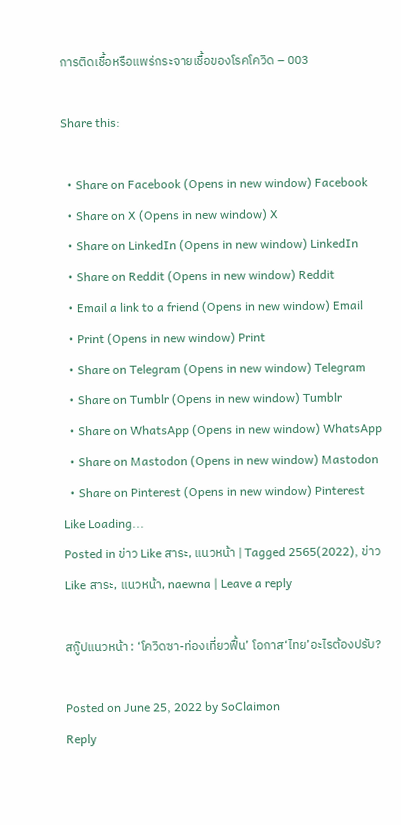การติดเชื้อหรือแพร่กระจายเชื้อของโรคโควิด – 003

Share this:

  • Share on Facebook (Opens in new window) Facebook
  • Share on X (Opens in new window) X
  • Share on LinkedIn (Opens in new window) LinkedIn
  • Share on Reddit (Opens in new window) Reddit
  • Email a link to a friend (Opens in new window) Email
  • Print (Opens in new window) Print
  • Share on Telegram (Opens in new window) Telegram
  • Share on Tumblr (Opens in new window) Tumblr
  • Share on WhatsApp (Opens in new window) WhatsApp
  • Share on Mastodon (Opens in new window) Mastodon
  • Share on Pinterest (Opens in new window) Pinterest
Like Loading...
Posted in ข่าว Like สาระ, แนวหน้า | Tagged 2565(2022), ข่าว Like สาระ, แนวหน้า, naewna | Leave a reply

สกู๊ปแนวหน้า : ‘โควิดซา-ท่องเที่ยวฟื้น’ โอกาส‘ไทย’อะไรต้องปรับ?

Posted on June 25, 2022 by SoClaimon
Reply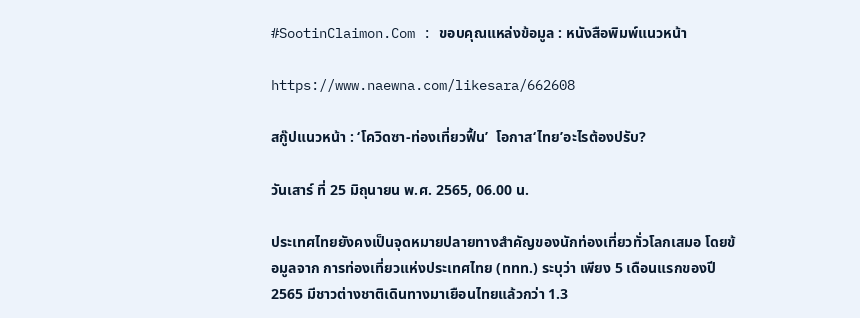#SootinClaimon.Com : ขอบคุณแหล่งข้อมูล : หนังสือพิมพ์แนวหน้า

https://www.naewna.com/likesara/662608

สกู๊ปแนวหน้า : ‘โควิดซา-ท่องเที่ยวฟื้น’  โอกาส‘ไทย’อะไรต้องปรับ?

วันเสาร์ ที่ 25 มิถุนายน พ.ศ. 2565, 06.00 น.

ประเทศไทยยังคงเป็นจุดหมายปลายทางสำคัญของนักท่องเที่ยวทั่วโลกเสมอ โดยข้อมูลจาก การท่องเที่ยวแห่งประเทศไทย (ททท.) ระบุว่า เพียง 5 เดือนแรกของปี 2565 มีชาวต่างชาติเดินทางมาเยือนไทยแล้วกว่า 1.3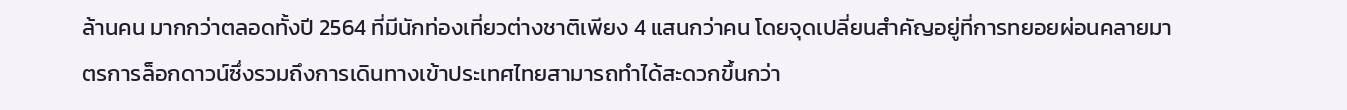ล้านคน มากกว่าตลอดทั้งปี 2564 ที่มีนักท่องเที่ยวต่างชาติเพียง 4 แสนกว่าคน โดยจุดเปลี่ยนสำคัญอยู่ที่การทยอยผ่อนคลายมาตรการล็อกดาวน์ซึ่งรวมถึงการเดินทางเข้าประเทศไทยสามารถทำได้สะดวกขึ้นกว่า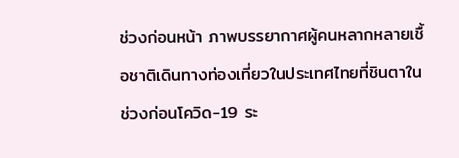ช่วงก่อนหน้า ภาพบรรยากาศผู้คนหลากหลายเชื้อชาติเดินทางท่องเที่ยวในประเทศไทยที่ชินตาในช่วงก่อนโควิด-19 ระ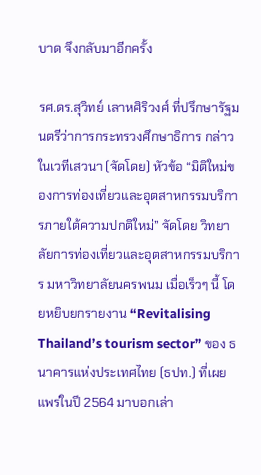บาด จึงกลับมาอีกครั้ง

รศ.ดร.สุวิทย์ เลาหศิริวงศ์ ที่ปรึกษารัฐมนตรีว่าการกระทรวงศึกษาธิการ กล่าวในเวทีเสวนา (จัดโดย) หัวข้อ “มิติใหม่ของการท่องเที่ยวและอุตสาหกรรมบริการภายใต้ความปกติใหม่” จัดโดย วิทยาลัยการท่องเที่ยวและอุตสาหกรรมบริการ มหาวิทยาลัยนครพนม เมื่อเร็วๆ นี้ โดยหยิบยกรายงาน “Revitalising Thailand’s tourism sector” ของ ธนาคารแห่งประเทศไทย (ธปท.) ที่เผยแพร่ในปี 2564 มาบอกเล่า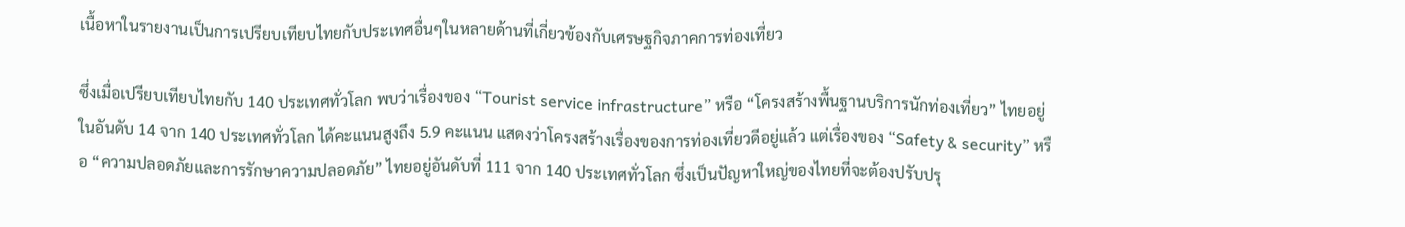เนื้อหาในรายงานเป็นการเปรียบเทียบไทยกับประเทศอื่นๆในหลายด้านที่เกี่ยวข้องกับเศรษฐกิจภาคการท่องเที่ยว

ซึ่งเมื่อเปรียบเทียบไทยกับ 140 ประเทศทั่วโลก พบว่าเรื่องของ “Tourist service infrastructure” หรือ “โครงสร้างพื้นฐานบริการนักท่องเที่ยว” ไทยอยู่ในอันดับ 14 จาก 140 ประเทศทั่วโลก ได้คะแนนสูงถึง 5.9 คะแนน แสดงว่าโครงสร้างเรื่องของการท่องเที่ยวดีอยู่แล้ว แต่เรื่องของ “Safety & security” หรือ “ความปลอดภัยและการรักษาความปลอดภัย” ไทยอยู่อันดับที่ 111 จาก 140 ประเทศทั่วโลก ซึ่งเป็นปัญหาใหญ่ของไทยที่จะต้องปรับปรุ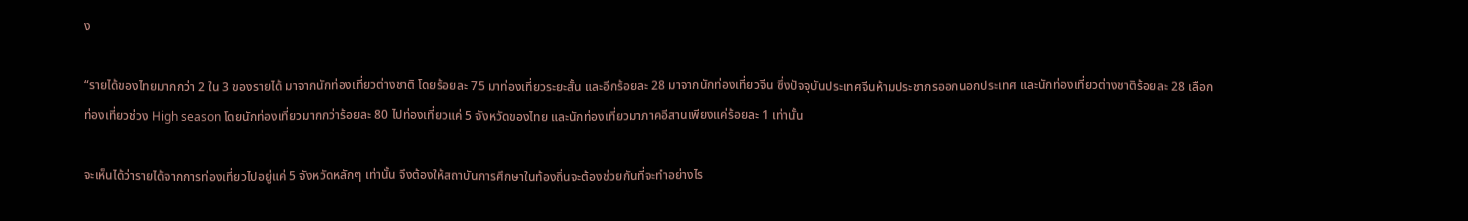ง

“รายได้ของไทยมากกว่า 2 ใน 3 ของรายได้ มาจากนักท่องเที่ยวต่างชาติ โดยร้อยละ 75 มาท่องเที่ยวระยะสั้น และอีกร้อยละ 28 มาจากนักท่องเที่ยวจีน ซึ่งปัจจุบันประเทศจีนห้ามประชากรออกนอกประเทศ และนักท่องเที่ยวต่างชาติร้อยละ 28 เลือกท่องเที่ยวช่วง High season โดยนักท่องเที่ยวมากกว่าร้อยละ 80 ไปท่องเที่ยวแค่ 5 จังหวัดของไทย และนักท่องเที่ยวมาภาคอีสานเพียงแค่ร้อยละ 1 เท่านั้น

จะเห็นได้ว่ารายได้จากการท่องเที่ยวไปอยู่แค่ 5 จังหวัดหลักๆ เท่านั้น จึงต้องให้สถาบันการศึกษาในท้องถิ่นจะต้องช่วยกันที่จะทำอย่างไร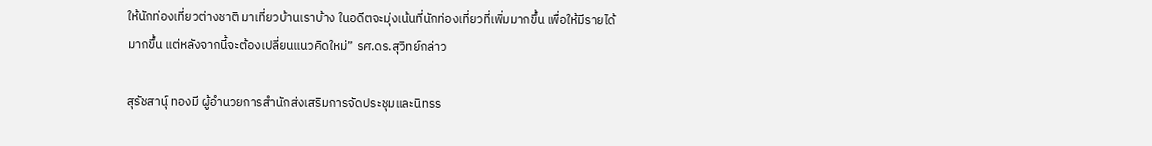ให้นักท่องเที่ยวต่างชาติ มาเที่ยวบ้านเราบ้าง ในอดีตจะมุ่งเน้นที่นักท่องเที่ยวที่เพิ่มมากขึ้น เพื่อให้มีรายได้มากขึ้น แต่หลังจากนี้จะต้องเปลี่ยนแนวคิดใหม่” รศ.ดร.สุวิทย์กล่าว

สุรัชสานุ์ ทองมี ผู้อำนวยการสำนักส่งเสริมการจัดประชุมและนิทรร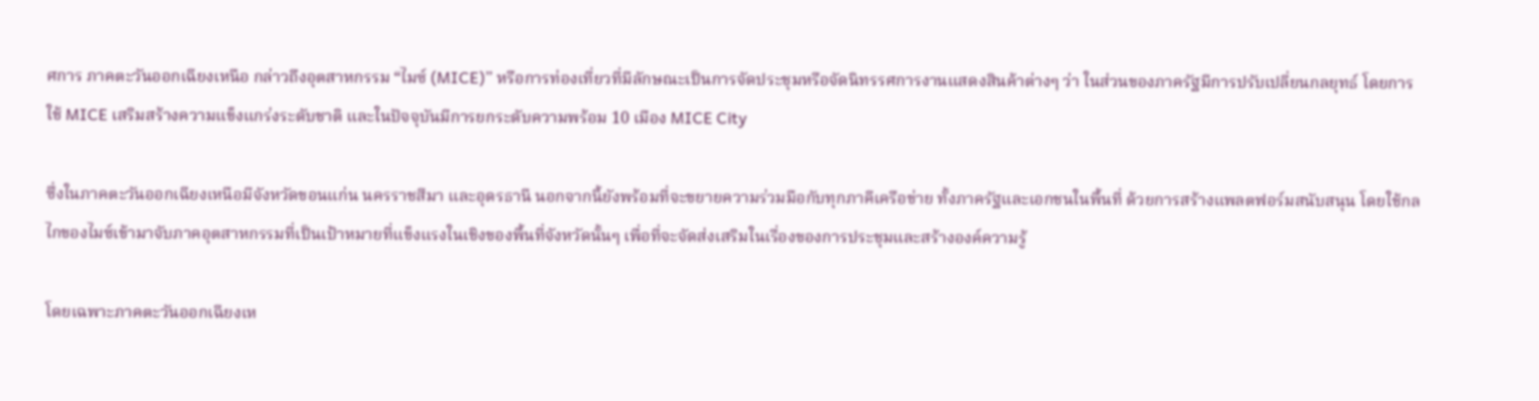ศการ ภาคตะวันออกเฉียงเหนือ กล่าวถึงอุตสาหกรรม “ไมซ์ (MICE)” หรือการท่องเที่ยวที่มีลักษณะเป็นการจัดประชุมหรือจัดนิทรรศการงานแสดงสินค้าต่างๆ ว่า ในส่วนของภาครัฐมีการปรับเปลี่ยนกลยุทธ์ โดยการใช้ MICE เสริมสร้างความแข็งแกร่งระดับชาติ และในปัจจุบันมีการยกระดับความพร้อม 10 เมือง MICE City

ซึ่งในภาคตะวันออกเฉียงเหนือมีจังหวัดขอนแก่น นครราชสีมา และอุดรธานี นอกจากนี้ยังพร้อมที่จะขยายความร่วมมือกับทุกภาคีเครือข่าย ทั้งภาครัฐและเอกชนในพื้นที่ ด้วยการสร้างแพลตฟอร์มสนับสนุน โดยใช้กลไกของไมซ์เข้ามาจับภาคอุตสาหกรรมที่เป็นเป้าหมายที่แข็งแรงในเชิงของพื้นที่จังหวัดนั้นๆ เพื่อที่จะจัดส่งเสริมในเรื่องของการประชุมและสร้างองค์ความรู้

โดยเฉพาะภาคตะวันออกเฉียงเห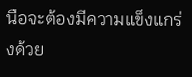นือจะต้องมีความแข็งแกร่งด้วย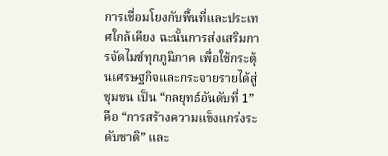การเชื่อมโยงกับพื้นที่และประเทศใกล้เคียง ฉะนั้นการส่งเสริมการจัดไมซ์ทุกภูมิภาค เพื่อใช้กระตุ้นเศรษฐกิจและกระจายรายได้สู่ชุมชน เป็น “กลยุทธ์อันดับที่ 1” คือ “การสร้างความแข็งแกร่งระดับชาติ” และ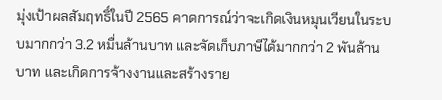มุ่งเป้าผลสัมฤทธิ์ในปี 2565 คาดการณ์ว่าจะเกิดเงินหมุนเวียนในระบบมากกว่า 3.2 หมื่นล้านบาท และจัดเก็บภาษีได้มากกว่า 2 พันล้านบาท และเกิดการจ้างงานและสร้างราย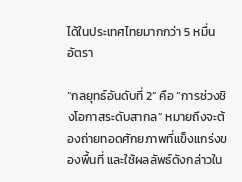ได้ในประเทศไทยมากกว่า 5 หมื่นอัตรา

“กลยุทธ์อันดับที่ 2” คือ “การช่วงชิงโอกาสระดับสากล” หมายถึงจะต้องถ่ายทอดศักยภาพที่แข็งแกร่งของพื้นที่ และใช้ผลลัพธ์ดังกล่าวใน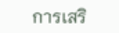การเสริ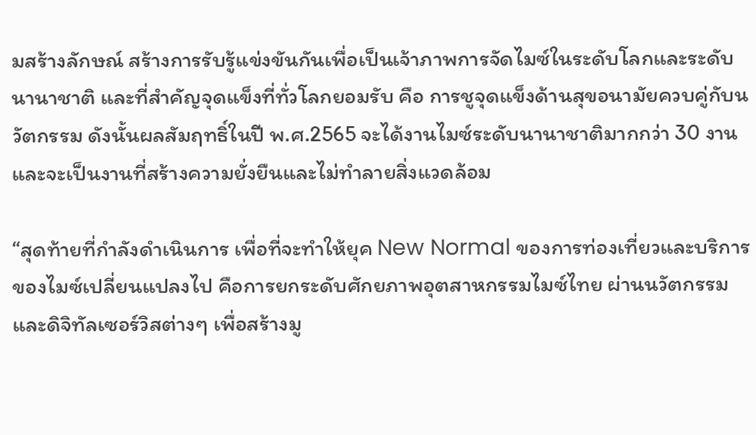มสร้างลักษณ์ สร้างการรับรู้แข่งขันกันเพื่อเป็นเจ้าภาพการจัดไมซ์ในระดับโลกและระดับนานาชาติ และที่สำคัญจุดแข็งที่ทั่วโลกยอมรับ คือ การชูจุดแข็งด้านสุขอนามัยควบคู่กับนวัตกรรม ดังนั้นผลสัมฤทธิ์ในปี พ.ศ.2565 จะได้งานไมซ์ระดับนานาชาติมากกว่า 30 งาน และจะเป็นงานที่สร้างความยั่งยืนและไม่ทำลายสิ่งแวดล้อม

“สุดท้ายที่กำลังดำเนินการ เพื่อที่จะทำให้ยุค New Normal ของการท่องเที่ยวและบริการของไมซ์เปลี่ยนแปลงไป คือการยกระดับศักยภาพอุตสาหกรรมไมซ์ไทย ผ่านนวัตกรรมและดิจิทัลเซอร์วิสต่างๆ เพื่อสร้างมู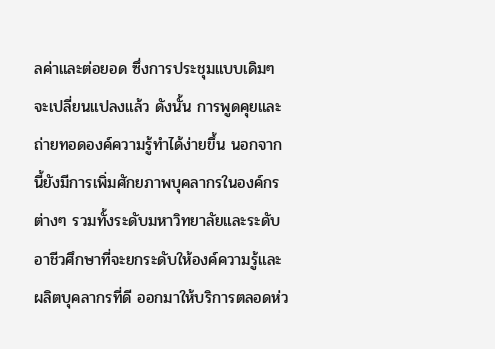ลค่าและต่อยอด ซึ่งการประชุมแบบเดิมๆ จะเปลี่ยนแปลงแล้ว ดังนั้น การพูดคุยและถ่ายทอดองค์ความรู้ทำได้ง่ายขึ้น นอกจากนี้ยังมีการเพิ่มศักยภาพบุคลากรในองค์กรต่างๆ รวมทั้งระดับมหาวิทยาลัยและระดับอาชีวศึกษาที่จะยกระดับให้องค์ความรู้และผลิตบุคลากรที่ดี ออกมาให้บริการตลอดห่ว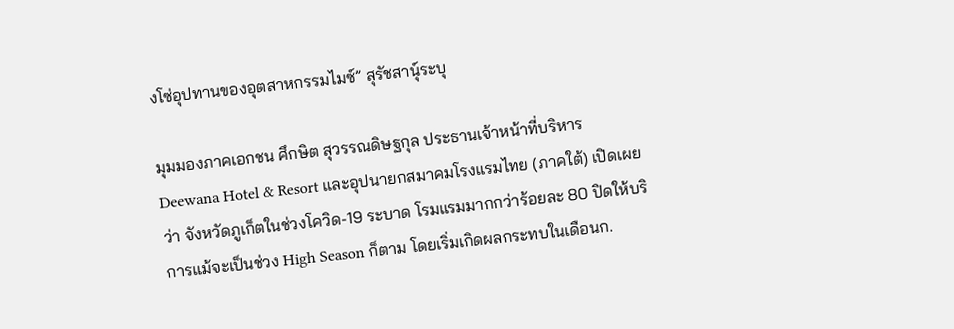งโซ่อุปทานของอุตสาหกรรมไมซ์” สุรัชสานุ์ระบุ

มุมมองภาคเอกชน ศึกษิต สุวรรณดิษฐกุล ประธานเจ้าหน้าที่บริหาร Deewana Hotel & Resort และอุปนายกสมาคมโรงแรมไทย (ภาคใต้) เปิดเผยว่า จังหวัดภูเก็ตในช่วงโควิด-19 ระบาด โรมแรมมากกว่าร้อยละ 80 ปิดให้บริการแม้จะเป็นช่วง High Season ก็ตาม โดยเริ่มเกิดผลกระทบในเดือนก.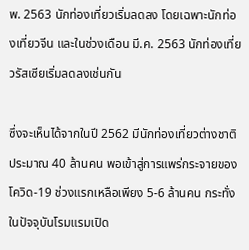พ. 2563 นักท่องเที่ยวเริ่มลดลง โดยเฉพาะนักท่องเที่ยวจีน และในช่วงเดือน มี.ค. 2563 นักท่องเที่ยวรัสเซียเริ่มลดลงเช่นกัน

ซึ่งจะเห็นได้จากในปี 2562 มีนักท่องเที่ยวต่างชาติประมาณ 40 ล้านคน พอเข้าสู่การแพร่กระจายของโควิด-19 ช่วงแรกเหลือเพียง 5-6 ล้านคน กระทั่งในปัจจุบันโรมแรมเปิด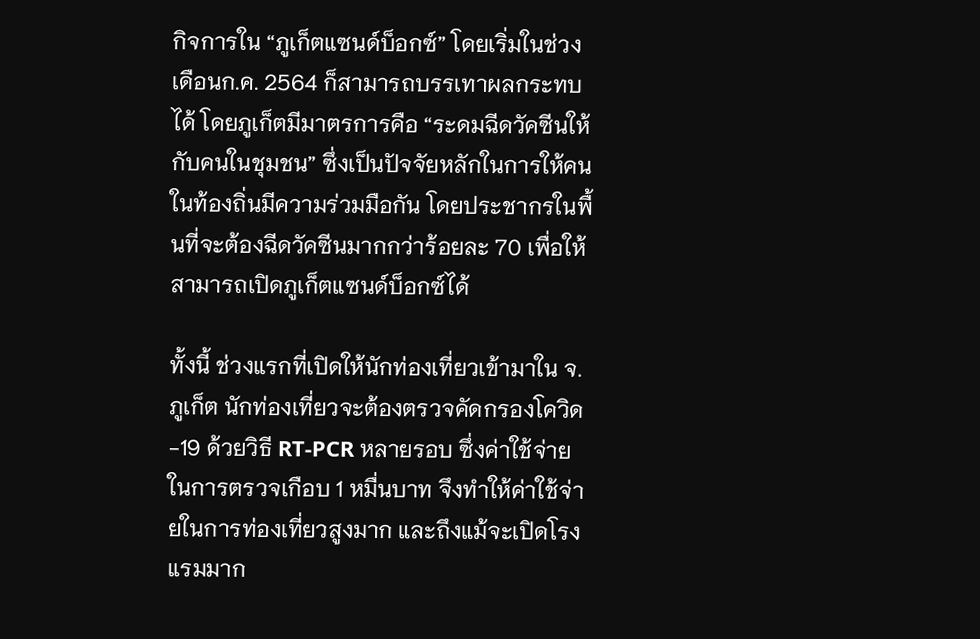กิจการใน “ภูเก็ตแซนด์บ็อกซ์” โดยเริ่มในช่วงเดือนก.ค. 2564 ก็สามารถบรรเทาผลกระทบได้ โดยภูเก็ตมีมาตรการคือ “ระดมฉีดวัคซีนให้กับคนในชุมชน” ซึ่งเป็นปัจจัยหลักในการให้คนในท้องถิ่นมีความร่วมมือกัน โดยประชากรในพื้นที่จะต้องฉีดวัคซีนมากกว่าร้อยละ 70 เพื่อให้สามารถเปิดภูเก็ตแซนด์บ็อกซ์ได้

ทั้งนี้ ช่วงแรกที่เปิดให้นักท่องเที่ยวเข้ามาใน จ.ภูเก็ต นักท่องเที่ยวจะต้องตรวจคัดกรองโควิด-19 ด้วยวิธี RT-PCR หลายรอบ ซึ่งค่าใช้จ่ายในการตรวจเกือบ 1 หมื่นบาท จึงทำให้ค่าใช้จ่ายในการท่องเที่ยวสูงมาก และถึงแม้จะเปิดโรงแรมมาก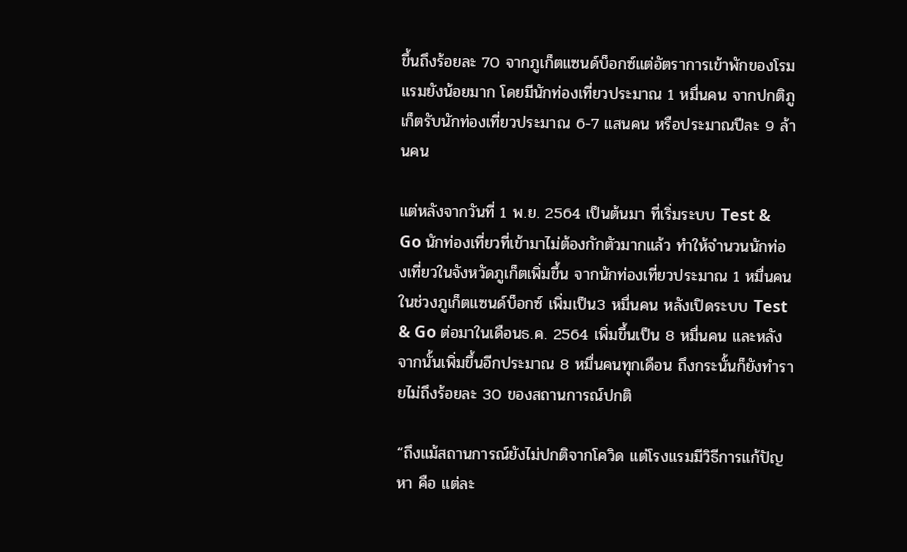ขึ้นถึงร้อยละ 70 จากภูเก็ตแซนด์บ็อกซ์แต่อัตราการเข้าพักของโรมแรมยังน้อยมาก โดยมีนักท่องเที่ยวประมาณ 1 หมื่นคน จากปกติภูเก็ตรับนักท่องเที่ยวประมาณ 6-7 แสนคน หรือประมาณปีละ 9 ล้านคน

แต่หลังจากวันที่ 1 พ.ย. 2564 เป็นต้นมา ที่เริ่มระบบ Test & Go นักท่องเที่ยวที่เข้ามาไม่ต้องกักตัวมากแล้ว ทำให้จำนวนนักท่องเที่ยวในจังหวัดภูเก็ตเพิ่มขึ้น จากนักท่องเที่ยวประมาณ 1 หมื่นคน ในช่วงภูเก็ตแซนด์บ็อกซ์ เพิ่มเป็น3 หมื่นคน หลังเปิดระบบ Test & Go ต่อมาในเดือนธ.ค. 2564 เพิ่มขึ้นเป็น 8 หมื่นคน และหลังจากนั้นเพิ่มขึ้นอีกประมาณ 8 หมื่นคนทุกเดือน ถึงกระนั้นก็ยังทำรายไม่ถึงร้อยละ 30 ของสถานการณ์ปกติ

“ถึงแม้สถานการณ์ยังไม่ปกติจากโควิด แต่โรงแรมมีวิธีการแก้ปัญหา คือ แต่ละ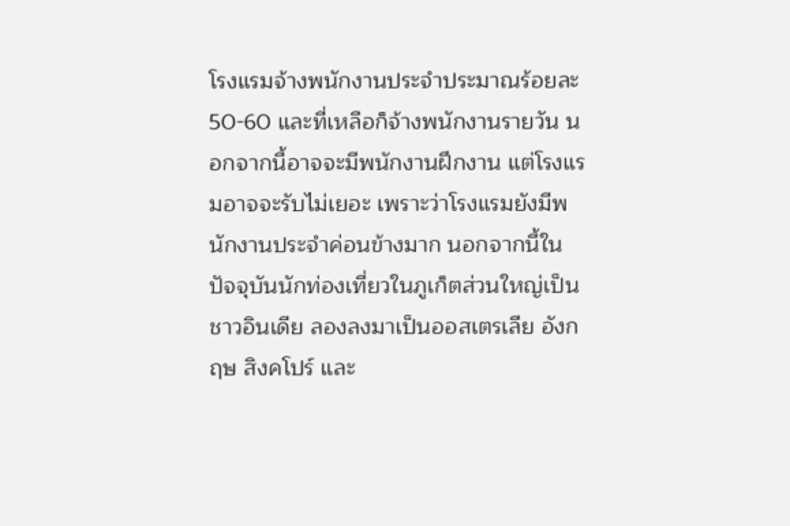โรงแรมจ้างพนักงานประจำประมาณร้อยละ50-60 และที่เหลือก็จ้างพนักงานรายวัน นอกจากนี้อาจจะมีพนักงานฝึกงาน แต่โรงแรมอาจจะรับไม่เยอะ เพราะว่าโรงแรมยังมีพนักงานประจำค่อนข้างมาก นอกจากนี้ในปัจจุบันนักท่องเที่ยวในภูเก็ตส่วนใหญ่เป็นชาวอินเดีย ลองลงมาเป็นออสเตรเลีย อังกฤษ สิงคโปร์ และ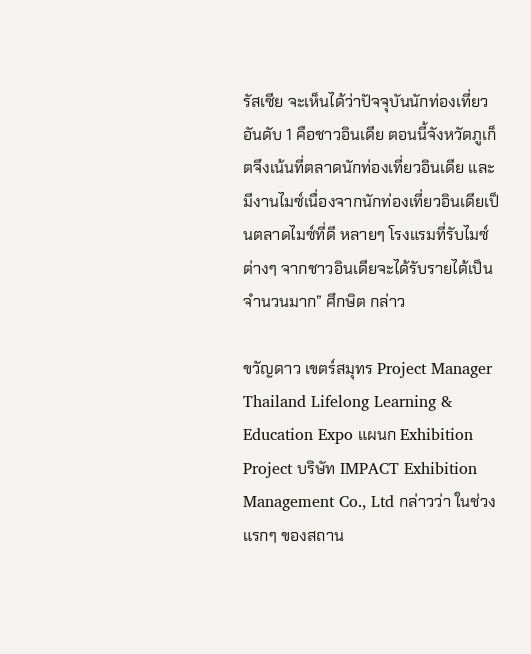รัสเซีย จะเห็นได้ว่าปัจจุบันนักท่องเที่ยวอันดับ 1 คือชาวอินเดีย ตอนนี้จังหวัดภูเก็ตจึงเน้นที่ตลาดนักท่องเที่ยวอินเดีย และมีงานไมซ์เนื่องจากนักท่องเที่ยวอินเดียเป็นตลาดไมซ์ที่ดี หลายๆ โรงแรมที่รับไมซ์ต่างๆ จากชาวอินเดียจะได้รับรายได้เป็นจำนวนมาก” ศึกษิต กล่าว

ขวัญดาว เขตร์สมุทร Project Manager Thailand Lifelong Learning & Education Expo แผนก Exhibition Project บริษัท IMPACT Exhibition Management Co., Ltd กล่าวว่า ในช่วงแรกๆ ของสถาน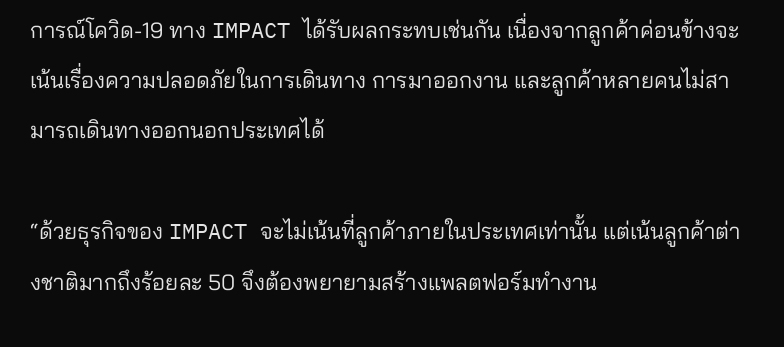การณ์โควิด-19 ทาง IMPACT ได้รับผลกระทบเช่นกัน เนื่องจากลูกค้าค่อนข้างจะเน้นเรื่องความปลอดภัยในการเดินทาง การมาออกงาน และลูกค้าหลายคนไม่สามารถเดินทางออกนอกประเทศได้

“ด้วยธุรกิจของ IMPACT จะไม่เน้นที่ลูกค้าภายในประเทศเท่านั้น แต่เน้นลูกค้าต่างชาติมากถึงร้อยละ 50 จึงต้องพยายามสร้างแพลตฟอร์มทำงาน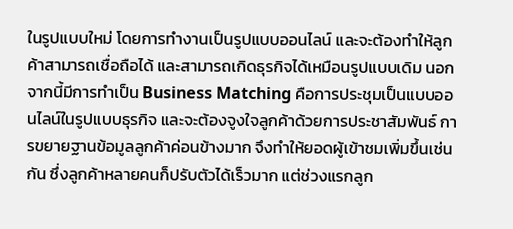ในรูปแบบใหม่ โดยการทำงานเป็นรูปแบบออนไลน์ และจะต้องทำให้ลูกค้าสามารถเชื่อถือได้ และสามารถเกิดธุรกิจได้เหมือนรูปแบบเดิม นอกจากนี้มีการทำเป็น Business Matching คือการประชุมเป็นแบบออนไลน์ในรูปแบบธุรกิจ และจะต้องจูงใจลูกค้าด้วยการประชาสัมพันธ์ การขยายฐานข้อมูลลูกค้าค่อนข้างมาก จึงทำให้ยอดผู้เข้าชมเพิ่มขึ้นเช่นกัน ซึ่งลูกค้าหลายคนก็ปรับตัวได้เร็วมาก แต่ช่วงแรกลูก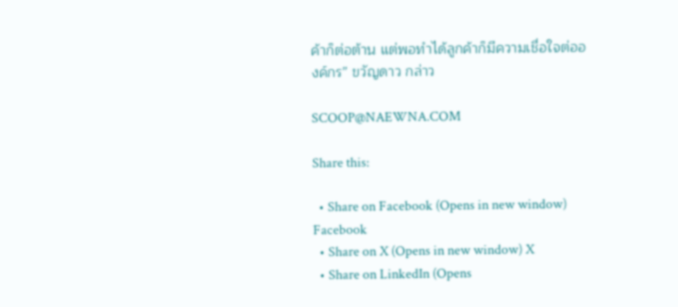ค้าก็ต่อต้าน แต่พอทำได้ลูกค้าก็มีความเชื่อใจต่อองค์กร” ขวัญดาว กล่าว

SCOOP@NAEWNA.COM

Share this:

  • Share on Facebook (Opens in new window) Facebook
  • Share on X (Opens in new window) X
  • Share on LinkedIn (Opens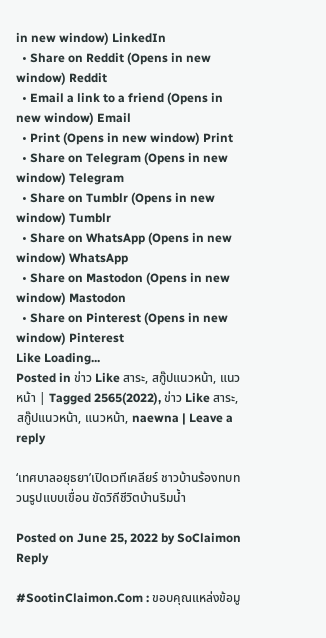in new window) LinkedIn
  • Share on Reddit (Opens in new window) Reddit
  • Email a link to a friend (Opens in new window) Email
  • Print (Opens in new window) Print
  • Share on Telegram (Opens in new window) Telegram
  • Share on Tumblr (Opens in new window) Tumblr
  • Share on WhatsApp (Opens in new window) WhatsApp
  • Share on Mastodon (Opens in new window) Mastodon
  • Share on Pinterest (Opens in new window) Pinterest
Like Loading...
Posted in ข่าว Like สาระ, สกู๊ปแนวหน้า, แนวหน้า | Tagged 2565(2022), ข่าว Like สาระ, สกู๊ปแนวหน้า, แนวหน้า, naewna | Leave a reply

‘เทศบาลอยุธยา’เปิดเวทีเคลียร์ ชาวบ้านร้องทบทวนรูปแบบเขื่อน ขัดวิถีชีวิตบ้านริมน้ำ

Posted on June 25, 2022 by SoClaimon
Reply

#SootinClaimon.Com : ขอบคุณแหล่งข้อมู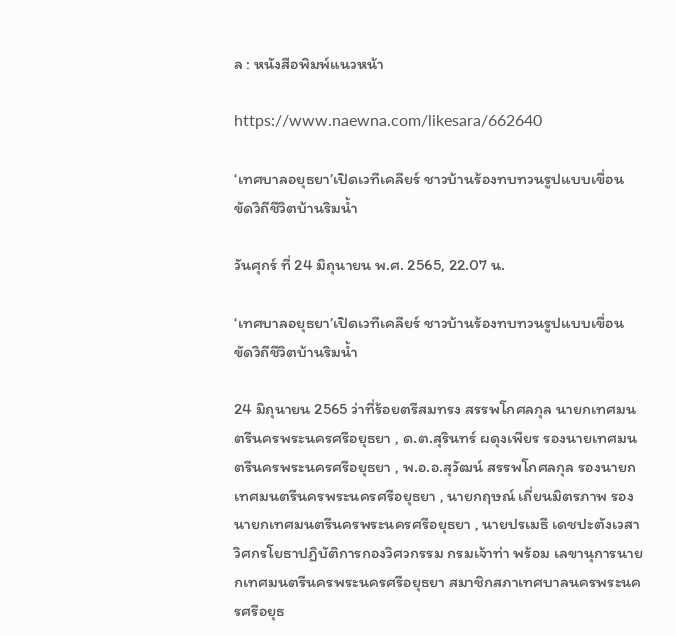ล : หนังสือพิมพ์แนวหน้า

https://www.naewna.com/likesara/662640

‘เทศบาลอยุธยา’เปิดเวทีเคลียร์ ชาวบ้านร้องทบทวนรูปแบบเขื่อน ขัดวิถีชีวิตบ้านริมน้ำ

วันศุกร์ ที่ 24 มิถุนายน พ.ศ. 2565, 22.07 น.

‘เทศบาลอยุธยา’เปิดเวทีเคลียร์ ชาวบ้านร้องทบทวนรูปแบบเขื่อน ขัดวิถีชีวิตบ้านริมน้ำ

24 มิถุนายน 2565 ว่าที่ร้อยตรีสมทรง สรรพโกศลกุล นายกเทศมนตรีนครพระนครศรีอยุธยา , ด.ต.สุรินทร์ ผดุงเพียร รองนายเทศมนตรีนครพระนครศรีอยุธยา , พ.อ.อ.สุวัฒน์ สรรพโกศลกุล รองนายกเทศมนตรีนครพระนครศรีอยุธยา , นายกฤษณ์ เถี่ยนมิตรภาพ รองนายกเทศมนตรีนครพระนครศรีอยุธยา , นายปรเมธี เดชปะตังเวสา วิศกรโยธาปฏิบัติการกองวิศวกรรม กรมเจ้าท่า พร้อม เลขานุการนายกเทศมนตรีนครพระนครศรีอยุธยา สมาชิกสภาเทศบาลนครพระนครศรีอยุธ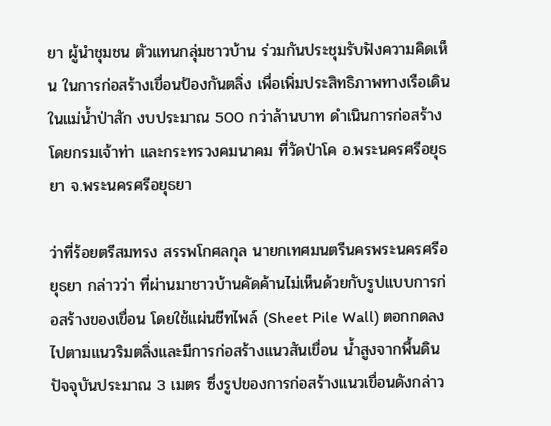ยา ผู้นำชุมชน ตัวแทนกลุ่มชาวบ้าน ร่วมกันประชุมรับฟังความคิดเห็น ในการก่อสร้างเขื่อนป้องกันตลิ่ง เพื่อเพิ่มประสิทธิภาพทางเรือเดินในแม่น้ำป่าสัก งบประมาณ 500 กว่าล้านบาท ดำเนินการก่อสร้างโดยกรมเจ้าท่า และกระทรวงคมนาคม ที่วัดป่าโค อ.พระนครศรีอยุธยา จ.พระนครศรีอยุธยา

ว่าที่ร้อยตรีสมทรง สรรพโกศลกุล นายกเทศมนตรีนครพระนครศรีอยุธยา กล่าวว่า ที่ผ่านมาชาวบ้านคัดค้านไม่เห็นด้วยกับรูปแบบการก่อสร้างของเขื่อน โดยใช้แผ่นชีทไพล์ (Sheet Pile Wall) ตอกกดลงไปตามแนวริมตลิ่งและมีการก่อสร้างแนวสันเขื่อน น้ำสูงจากพื้นดินปัจจุบันประมาณ 3 เมตร ซึ่งรูปของการก่อสร้างแนวเขื่อนดังกล่าว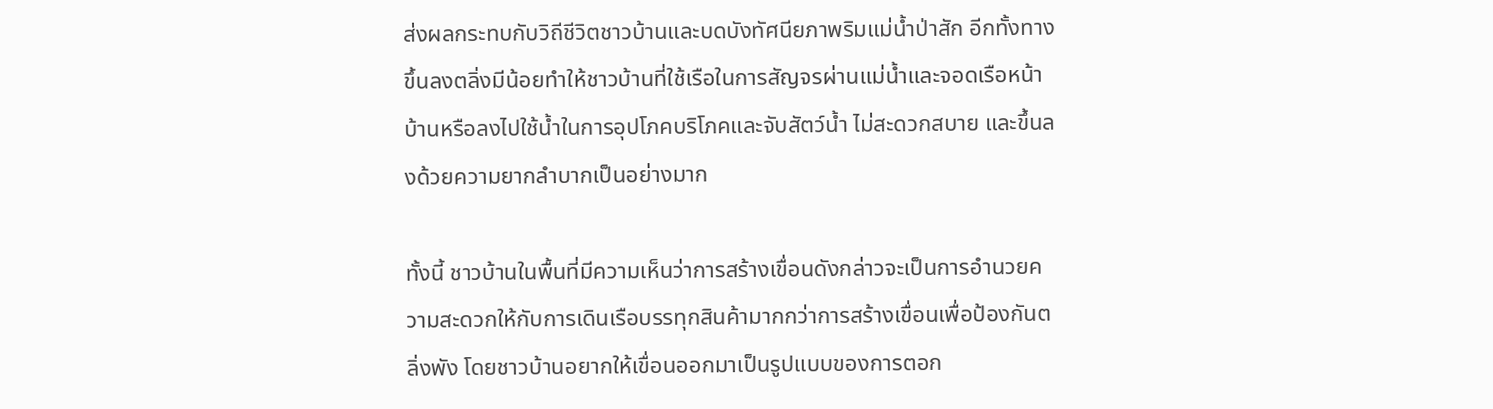ส่งผลกระทบกับวิถีชีวิตชาวบ้านและบดบังทัศนียภาพริมแม่น้ำป่าสัก อีกทั้งทางขึ้นลงตลิ่งมีน้อยทำให้ชาวบ้านที่ใช้เรือในการสัญจรผ่านแม่น้ำและจอดเรือหน้าบ้านหรือลงไปใช้น้ำในการอุปโภคบริโภคและจับสัตว์น้ำ ไม่สะดวกสบาย และขึ้นลงด้วยความยากลำบากเป็นอย่างมาก

ทั้งนี้ ชาวบ้านในพื้นที่มีความเห็นว่าการสร้างเขื่อนดังกล่าวจะเป็นการอำนวยความสะดวกให้กับการเดินเรือบรรทุกสินค้ามากกว่าการสร้างเขื่อนเพื่อป้องกันตลิ่งพัง โดยชาวบ้านอยากให้เขื่อนออกมาเป็นรูปแบบของการตอก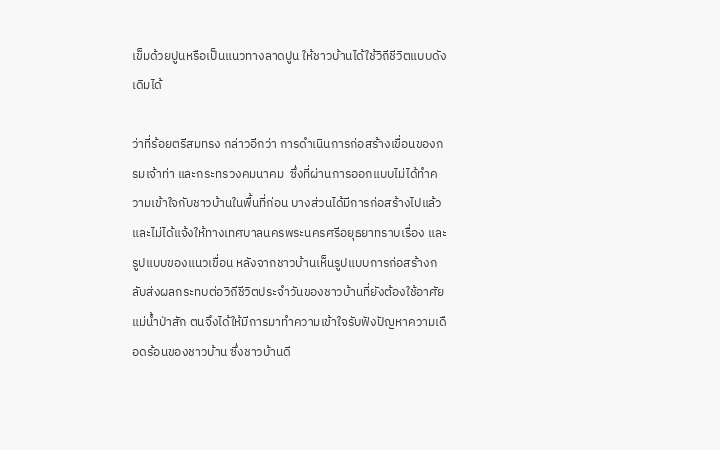เข็มด้วยปูนหรือเป็นแนวทางลาดปูน ให้ชาวบ้านได้ใช้วิถีชีวิตแบบดังเดิมได้

ว่าที่ร้อยตรีสมทรง กล่าวอีกว่า การดำเนินการก่อสร้างเขื่อนของกรมเจ้าท่า และกระทรวงคมนาคม  ซึ่งที่ผ่านการออกแบบไม่ได้ทำความเข้าใจกับชาวบ้านในพื้นที่ก่อน บางส่วนได้มีการก่อสร้างไปแล้ว และไม่ได้แจ้งให้ทางเทศบาลนครพระนครศรีอยุธยาทราบเรื่อง และรูปแบบของแนวเขื่อน หลังจากชาวบ้านเห็นรูปแบบการก่อสร้างกลับส่งผลกระทบต่อวิถีชีวิตประจำวันของชาวบ้านที่ยังต้องใช้อาศัยแม่น้ำป่าสัก ตนจึงได้ให้มีการมาทำความเข้าใจรับฟังปัญหาความเดือดร้อนของชาวบ้าน ซึ่งชาวบ้านดี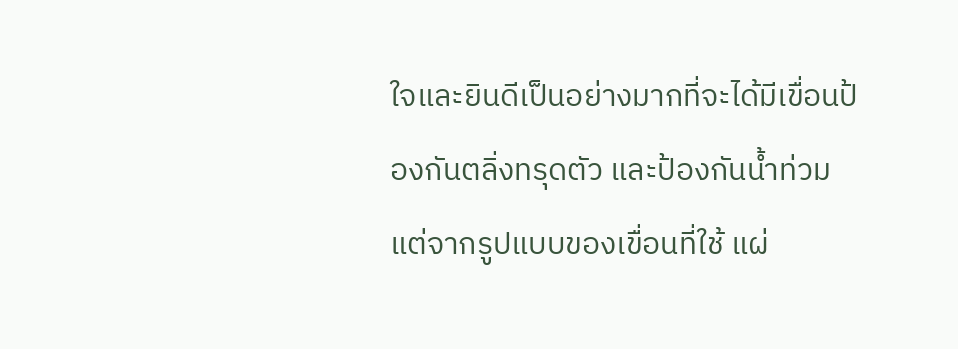ใจและยินดีเป็นอย่างมากที่จะได้มีเขื่อนป้องกันตลิ่งทรุดตัว และป้องกันน้ำท่วม แต่จากรูปแบบของเขื่อนที่ใช้ แผ่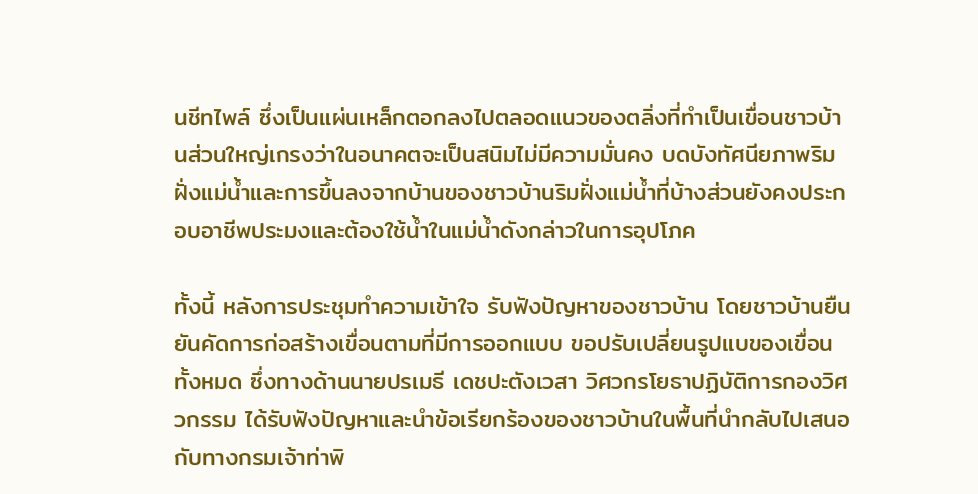นชีทไพล์ ซึ่งเป็นแผ่นเหล็กตอกลงไปตลอดแนวของตลิ่งที่ทำเป็นเขื่อนชาวบ้านส่วนใหญ่เกรงว่าในอนาคตจะเป็นสนิมไม่มีความมั่นคง บดบังทัศนียภาพริมฝั่งแม่น้ำและการขึ้นลงจากบ้านของชาวบ้านริมฝั่งแม่น้ำที่บ้างส่วนยังคงประกอบอาชีพประมงและต้องใช้น้ำในแม่น้ำดังกล่าวในการอุปโภค

ทั้งนี้ หลังการประชุมทำความเข้าใจ รับฟังปัญหาของชาวบ้าน โดยชาวบ้านยืนยันคัดการก่อสร้างเขื่อนตามที่มีการออกแบบ ขอปรับเปลี่ยนรูปแบของเขื่อนทั้งหมด ซึ่งทางด้านนายปรเมธี เดชปะตังเวสา วิศวกรโยธาปฏิบัติการกองวิศวกรรม ได้รับฟังปัญหาและนำข้อเรียกร้องของชาวบ้านในพื้นที่นำกลับไปเสนอกับทางกรมเจ้าท่าพิ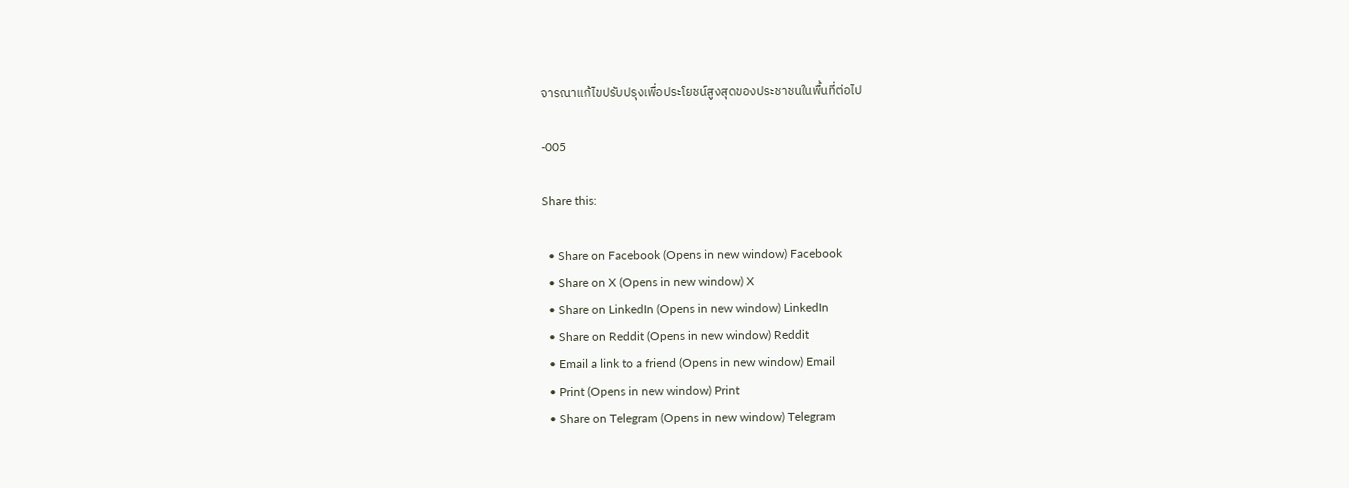จารณาแก้ไขปรับปรุงเพื่อประโยชน์สูงสุดของประชาชนในพื้นที่ต่อไป

-005

Share this:

  • Share on Facebook (Opens in new window) Facebook
  • Share on X (Opens in new window) X
  • Share on LinkedIn (Opens in new window) LinkedIn
  • Share on Reddit (Opens in new window) Reddit
  • Email a link to a friend (Opens in new window) Email
  • Print (Opens in new window) Print
  • Share on Telegram (Opens in new window) Telegram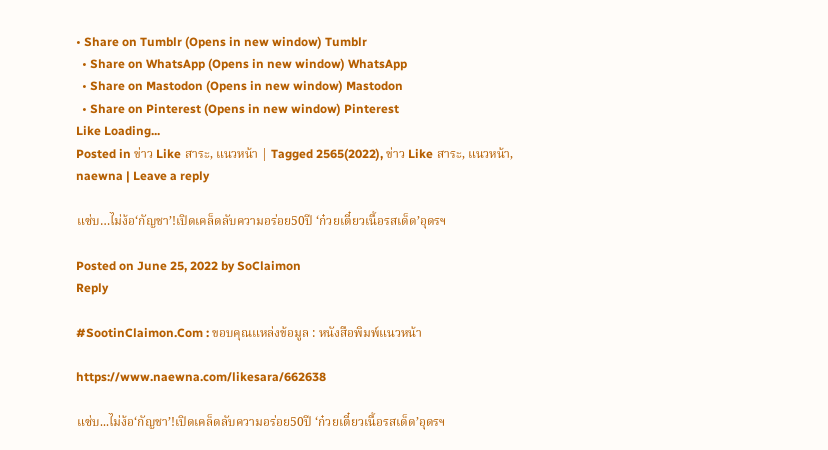• Share on Tumblr (Opens in new window) Tumblr
  • Share on WhatsApp (Opens in new window) WhatsApp
  • Share on Mastodon (Opens in new window) Mastodon
  • Share on Pinterest (Opens in new window) Pinterest
Like Loading...
Posted in ข่าว Like สาระ, แนวหน้า | Tagged 2565(2022), ข่าว Like สาระ, แนวหน้า, naewna | Leave a reply

แซ่บ…ไม่ง้อ‘กัญชา’!เปิดเคล็ดลับความอร่อย50ปี ‘ก๋วยเตี๋ยวเนื้อรสเด็ด’อุดรฯ

Posted on June 25, 2022 by SoClaimon
Reply

#SootinClaimon.Com : ขอบคุณแหล่งข้อมูล : หนังสือพิมพ์แนวหน้า

https://www.naewna.com/likesara/662638

แซ่บ...ไม่ง้อ‘กัญชา’!เปิดเคล็ดลับความอร่อย50ปี ‘ก๋วยเตี๋ยวเนื้อรสเด็ด’อุดรฯ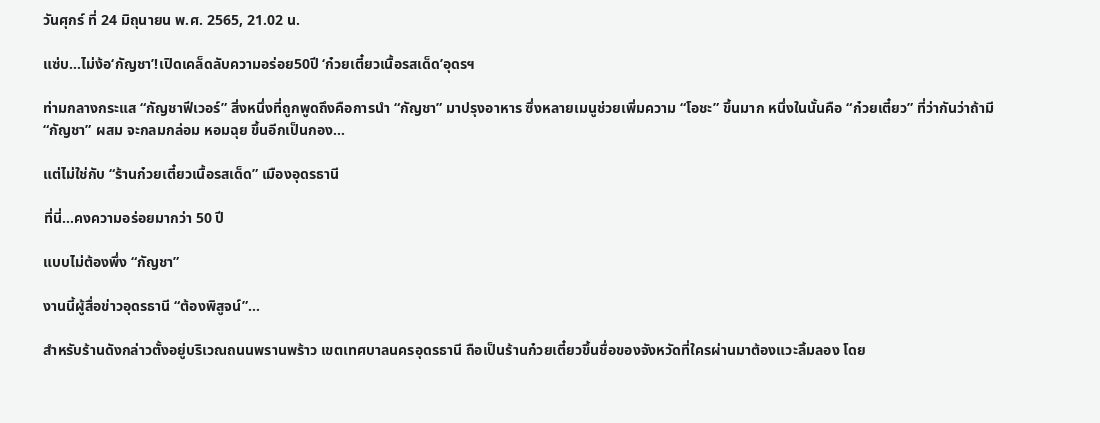วันศุกร์ ที่ 24 มิถุนายน พ.ศ. 2565, 21.02 น.

แซ่บ…ไม่ง้อ‘กัญชา’!เปิดเคล็ดลับความอร่อย50ปี ‘ก๋วยเตี๋ยวเนื้อรสเด็ด’อุดรฯ

ท่ามกลางกระแส “กัญชาฟีเวอร์” สิ่งหนึ่งที่ถูกพูดถึงคือการนำ “กัญชา” มาปรุงอาหาร ซึ่งหลายเมนูช่วยเพิ่มความ “โอชะ” ขึ้นมาก หนึ่งในนั้นคือ “ก๋วยเตี๋ยว” ที่ว่ากันว่าถ้ามี “กัญชา” ผสม จะกลมกล่อม หอมฉุย ขึ้นอีกเป็นกอง…

แต่ไม่ใช่กับ “ร้านก๋วยเตี๋ยวเนื้อรสเด็ด” เมืองอุดรธานี

ที่นี่…คงความอร่อยมากว่า 50 ปี

แบบไม่ต้องพึ่ง “กัญชา”

งานนี้ผู้สื่อข่าวอุดรธานี “ต้องพิสูจน์”…

สำหรับร้านดังกล่าวตั้งอยู่บริเวณถนนพรานพร้าว เขตเทศบาลนครอุดรธานี ถือเป็นร้านก๋วยเตี๋ยวขึ้นชื่อของจังหวัดที่ใครผ่านมาต้องแวะลิ้มลอง โดย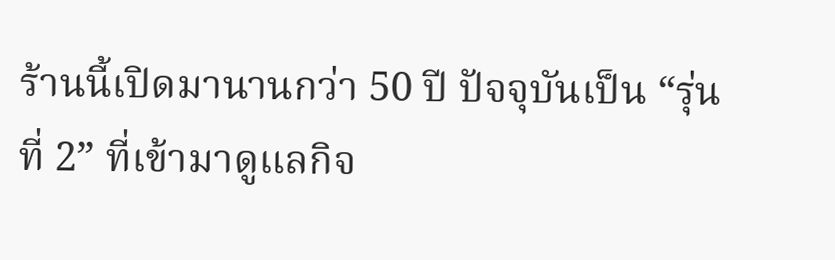ร้านนี้เปิดมานานกว่า 50 ปี ปัจจุบันเป็น “รุ่นที่ 2” ที่เข้ามาดูแลกิจ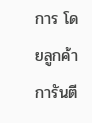การ โดยลูกค้าการันตี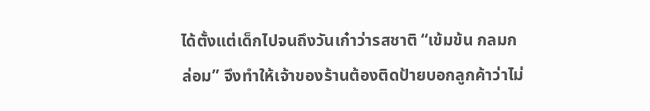ได้ตั้งแต่เด็กไปจนถึงวันเก๋าว่ารสชาติ “เข้มข้น กลมกล่อม” จึงทำให้เจ้าของร้านต้องติดป้ายบอกลูกค้าว่าไม่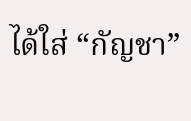ได้ใส่ “กัญชา”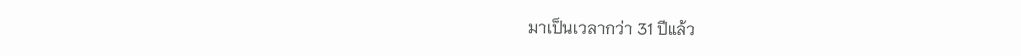มาเป็นเวลากว่า 31 ปีแล้ว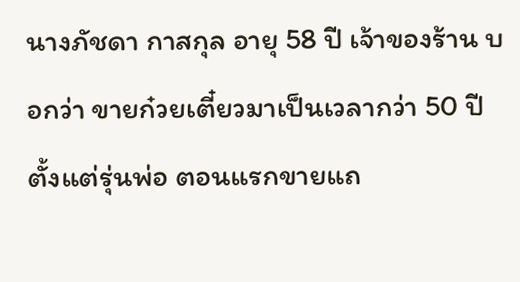นางภัชดา กาสกุล อายุ 58 ปี เจ้าของร้าน บอกว่า ขายก๋วยเตี๋ยวมาเป็นเวลากว่า 50 ปี ตั้งแต่รุ่นพ่อ ตอนแรกขายแถ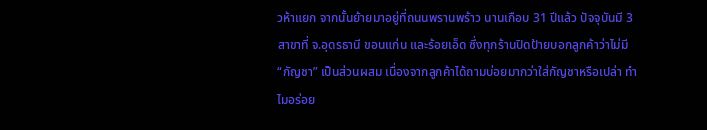วห้าแยก จากนั้นย้ายมาอยู่ที่ถนนพรานพร้าว นานเกือบ 31 ปีแล้ว ปัจจุบันมี 3 สาขาที่ จ.อุดรธานี ขอนแก่น และร้อยเอ็ด ซึ่งทุกร้านปิดป้ายบอกลูกค้าว่าไม่มี “กัญชา” เป็นส่วนผสม เนื่องจากลูกค้าได้ถามบ่อยมากว่าใส่กัญชาหรือเปล่า ทำไมอร่อย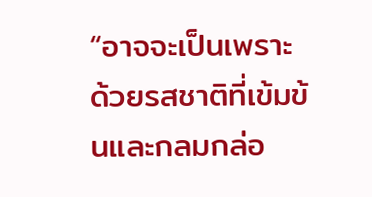“อาจจะเป็นเพราะด้วยรสชาติที่เข้มข้นและกลมกล่อ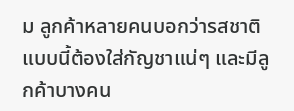ม ลูกค้าหลายคนบอกว่ารสชาติแบบนี้ต้องใส่กัญชาแน่ๆ และมีลูกค้าบางคน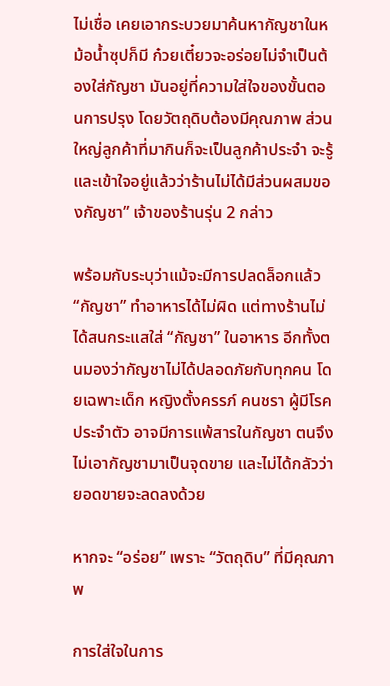ไม่เชื่อ เคยเอากระบวยมาค้นหากัญชาในหม้อน้ำซุปก็มี ก๋วยเตี๋ยวจะอร่อยไม่จำเป็นต้องใส่กัญชา มันอยู่ที่ความใส่ใจของขั้นตอนการปรุง โดยวัตถุดิบต้องมีคุณภาพ ส่วนใหญ่ลูกค้าที่มากินก็จะเป็นลูกค้าประจำ จะรู้และเข้าใจอยู่แล้วว่าร้านไม่ได้มีส่วนผสมของกัญชา” เจ้าของร้านรุ่น 2 กล่าว

พร้อมกับระบุว่าแม้จะมีการปลดล็อกแล้ว “กัญชา” ทำอาหารได้ไม่ผิด แต่ทางร้านไม่ได้สนกระแสใส่ “กัญชา” ในอาหาร อีกทั้งตนมองว่ากัญชาไม่ได้ปลอดภัยกับทุกคน โดยเฉพาะเด็ก หญิงตั้งครรภ์ คนชรา ผู้มีโรคประจำตัว อาจมีการแพ้สารในกัญชา ตนจึงไม่เอากัญชามาเป็นจุดขาย และไม่ได้กลัวว่ายอดขายจะลดลงด้วย

หากจะ “อร่อย” เพราะ “วัตถุดิบ” ที่มีคุณภาพ

การใส่ใจในการ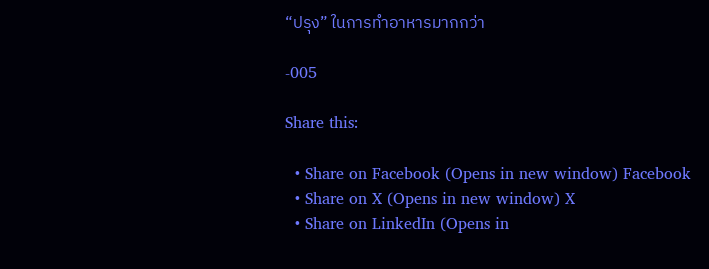“ปรุง” ในการทำอาหารมากกว่า

-005

Share this:

  • Share on Facebook (Opens in new window) Facebook
  • Share on X (Opens in new window) X
  • Share on LinkedIn (Opens in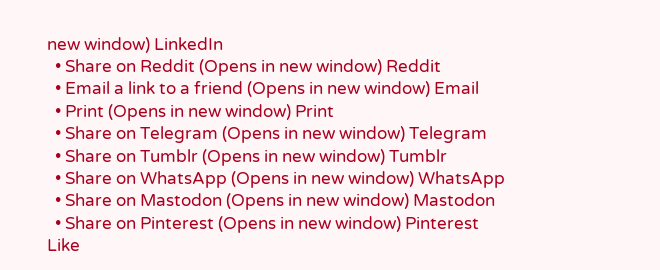new window) LinkedIn
  • Share on Reddit (Opens in new window) Reddit
  • Email a link to a friend (Opens in new window) Email
  • Print (Opens in new window) Print
  • Share on Telegram (Opens in new window) Telegram
  • Share on Tumblr (Opens in new window) Tumblr
  • Share on WhatsApp (Opens in new window) WhatsApp
  • Share on Mastodon (Opens in new window) Mastodon
  • Share on Pinterest (Opens in new window) Pinterest
Like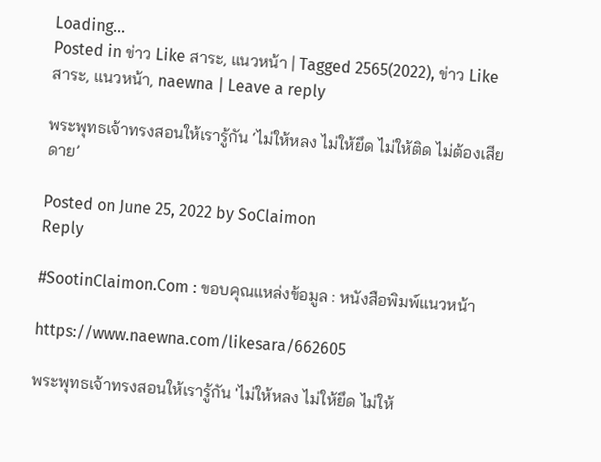Loading...
Posted in ข่าว Like สาระ, แนวหน้า | Tagged 2565(2022), ข่าว Like สาระ, แนวหน้า, naewna | Leave a reply

พระพุทธเจ้าทรงสอนให้เรารู้กัน ‘ไม่ให้หลง ไม่ให้ยึด ไม่ให้ติด ไม่ต้องเสียดาย’

Posted on June 25, 2022 by SoClaimon
Reply

#SootinClaimon.Com : ขอบคุณแหล่งข้อมูล : หนังสือพิมพ์แนวหน้า

https://www.naewna.com/likesara/662605

พระพุทธเจ้าทรงสอนให้เรารู้กัน 'ไม่ให้หลง ไม่ให้ยึด ไม่ให้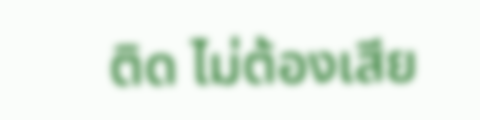ติด ไม่ต้องเสีย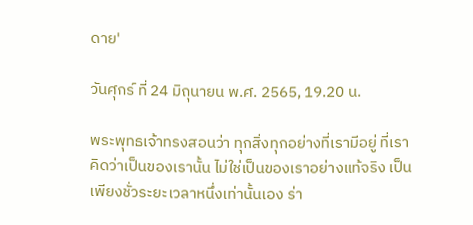ดาย'

วันศุกร์ ที่ 24 มิถุนายน พ.ศ. 2565, 19.20 น.

พระพุทธเจ้าทรงสอนว่า ทุกสิ่งทุกอย่างที่เรามีอยู่ ที่เราคิดว่าเป็นของเรานั้น ไม่ใช่เป็นของเราอย่างแท้จริง เป็นเพียงชั่วระยะเวลาหนึ่งเท่านั้นเอง ร่า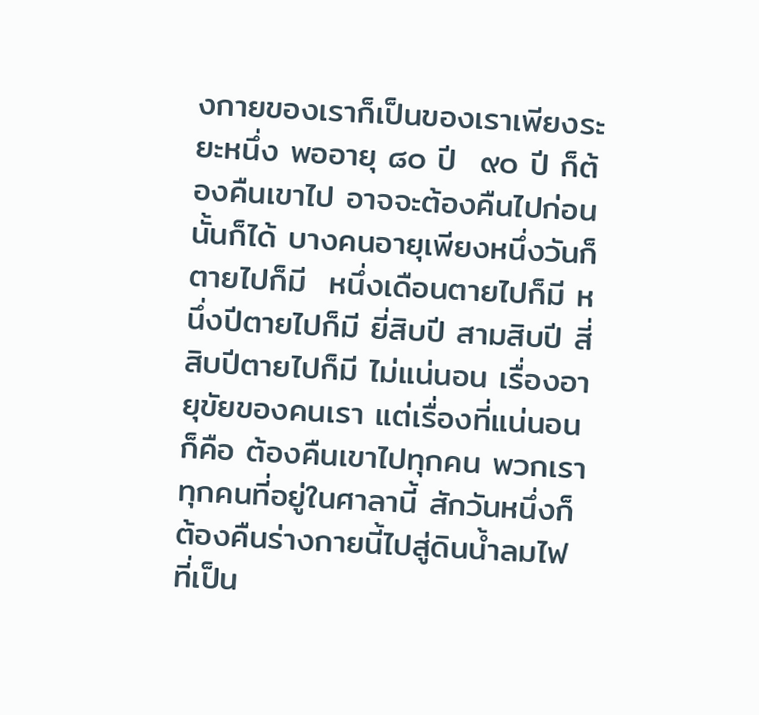งกายของเราก็เป็นของเราเพียงระยะหนึ่ง พออายุ ๘๐ ปี  ๙๐ ปี ก็ต้องคืนเขาไป อาจจะต้องคืนไปก่อนนั้นก็ได้ บางคนอายุเพียงหนึ่งวันก็ตายไปก็มี  หนึ่งเดือนตายไปก็มี หนึ่งปีตายไปก็มี ยี่สิบปี สามสิบปี สี่สิบปีตายไปก็มี ไม่แน่นอน เรื่องอายุขัยของคนเรา แต่เรื่องที่แน่นอนก็คือ ต้องคืนเขาไปทุกคน พวกเราทุกคนที่อยู่ในศาลานี้ สักวันหนึ่งก็ต้องคืนร่างกายนี้ไปสู่ดินน้ำลมไฟ ที่เป็น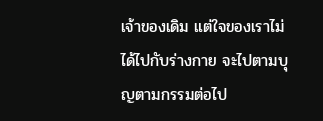เจ้าของเดิม แต่ใจของเราไม่ได้ไปกับร่างกาย จะไปตามบุญตามกรรมต่อไป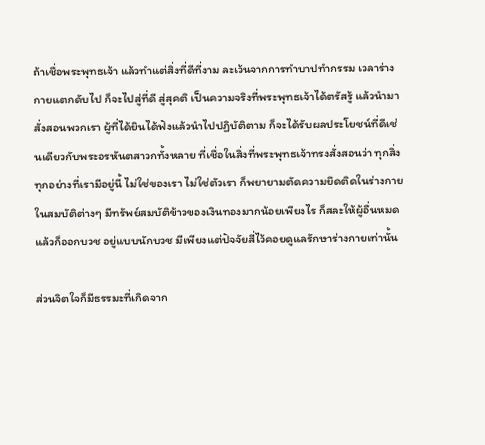ถ้าเชื่อพระพุทธเจ้า แล้วทำแต่สิ่งที่ดีที่งาม ละเว้นจากการทำบาปทำกรรม เวลาร่างกายแตกดับไป ก็จะไปสู่ที่ดี สู่สุคติ เป็นความจริงที่พระพุทธเจ้าได้ตรัสรู้ แล้วนำมาสั่งสอนพวกเรา ผู้ที่ได้ยินได้ฟังแล้วนำไปปฏิบัติตาม ก็จะได้รับผลประโยชน์ที่ดีเช่นเดียวกับพระอรหันตสาวกทั้งหลาย ที่เชื่อในสิ่งที่พระพุทธเจ้าทรงสั่งสอนว่า ทุกสิ่งทุกอย่างที่เรามีอยู่นี้ ไม่ใช่ของเรา ไม่ใช่ตัวเรา ก็พยายามตัดความยึดติดในร่างกาย ในสมบัติต่างๆ มีทรัพย์สมบัติข้าวของเงินทองมากน้อยเพียงไร ก็สละให้ผู้อื่นหมด แล้วก็ออกบวช อยู่แบบนักบวช มีเพียงแต่ปัจจัยสี่ไว้คอยดูแลรักษาร่างกายเท่านั้น

ส่วนจิตใจก็มีธรรมะที่เกิดจาก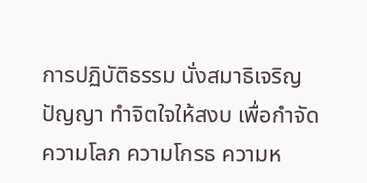การปฏิบัติธรรม นั่งสมาธิเจริญปัญญา ทำจิตใจให้สงบ เพื่อกำจัดความโลภ ความโกรธ ความห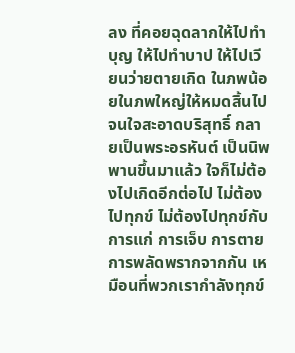ลง ที่คอยฉุดลากให้ไปทำบุญ ให้ไปทำบาป ให้ไปเวียนว่ายตายเกิด ในภพน้อยในภพใหญ่ให้หมดสิ้นไป จนใจสะอาดบริสุทธิ์ กลายเป็นพระอรหันต์ เป็นนิพพานขึ้นมาแล้ว ใจก็ไม่ต้องไปเกิดอีกต่อไป ไม่ต้องไปทุกข์ ไม่ต้องไปทุกข์กับการแก่ การเจ็บ การตาย การพลัดพรากจากกัน เหมือนที่พวกเรากำลังทุกข์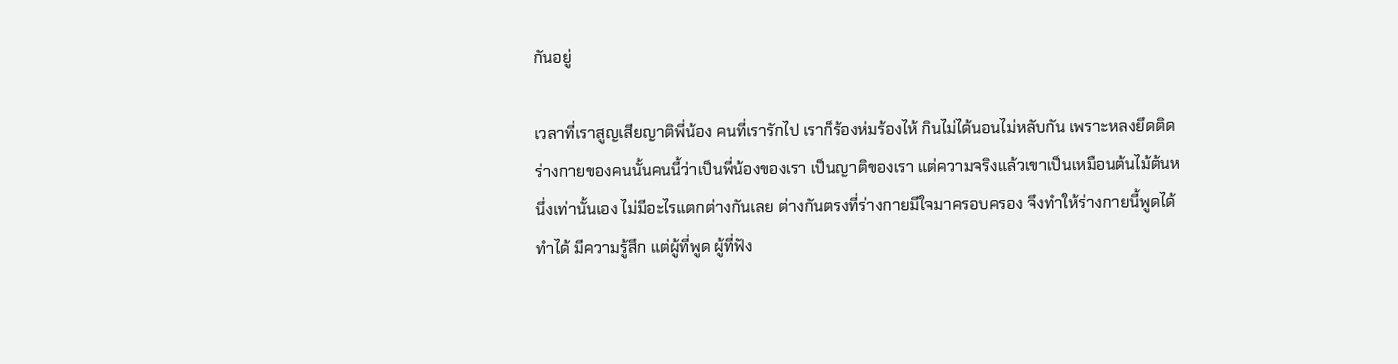กันอยู่

เวลาที่เราสูญเสียญาติพี่น้อง คนที่เรารักไป เราก็ร้องห่มร้องไห้ กินไม่ได้นอนไม่หลับกัน เพราะหลงยึดติดร่างกายของคนนั้นคนนี้ว่าเป็นพี่น้องของเรา เป็นญาติของเรา แต่ความจริงแล้วเขาเป็นเหมือนต้นไม้ต้นหนึ่งเท่านั้นเอง ไม่มีอะไรแตกต่างกันเลย ต่างกันตรงที่ร่างกายมีใจมาครอบครอง จึงทำให้ร่างกายนี้พูดได้ ทำได้ มีความรู้สึก แต่ผู้ที่พูด ผู้ที่ฟัง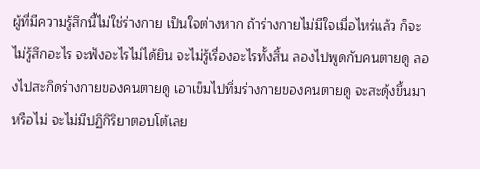ผู้ที่มีความรู้สึกนี้ไม่ใช่ร่างกาย เป็นใจต่างหาก ถ้าร่างกายไม่มีใจเมื่อไหร่แล้ว ก็จะไม่รู้สึกอะไร จะฟังอะไรไม่ได้ยิน จะไม่รู้เรื่องอะไรทั้งสิ้น ลองไปพูดกับคนตายดู ลองไปสะกิดร่างกายของคนตายดู เอาเข็มไปทิ่มร่างกายของคนตายดู จะสะดุ้งขึ้นมาหรือไม่ จะไม่มีปฏิกิริยาตอบโต้เลย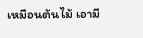เหมือนต้นไม้ เอามี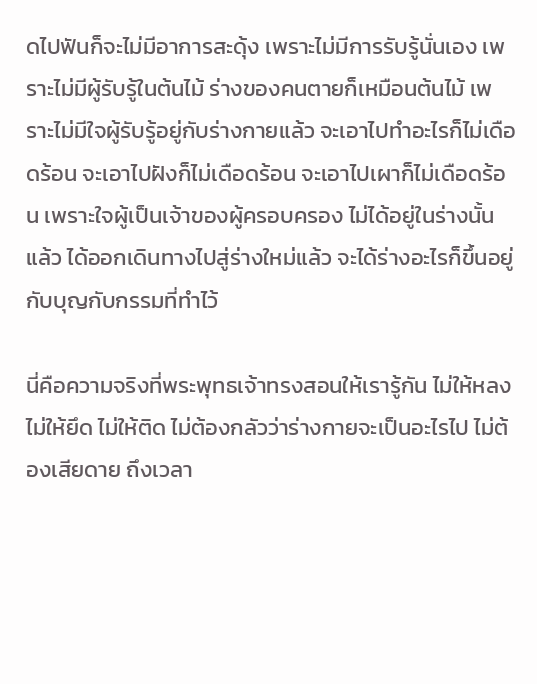ดไปฟันก็จะไม่มีอาการสะดุ้ง เพราะไม่มีการรับรู้นั่นเอง เพราะไม่มีผู้รับรู้ในต้นไม้ ร่างของคนตายก็เหมือนต้นไม้ เพราะไม่มีใจผู้รับรู้อยู่กับร่างกายแล้ว จะเอาไปทำอะไรก็ไม่เดือดร้อน จะเอาไปฝังก็ไม่เดือดร้อน จะเอาไปเผาก็ไม่เดือดร้อน เพราะใจผู้เป็นเจ้าของผู้ครอบครอง ไม่ได้อยู่ในร่างนั้นแล้ว ได้ออกเดินทางไปสู่ร่างใหม่แล้ว จะได้ร่างอะไรก็ขึ้นอยู่กับบุญกับกรรมที่ทำไว้

นี่คือความจริงที่พระพุทธเจ้าทรงสอนให้เรารู้กัน ไม่ให้หลง ไม่ให้ยึด ไม่ให้ติด ไม่ต้องกลัวว่าร่างกายจะเป็นอะไรไป ไม่ต้องเสียดาย ถึงเวลา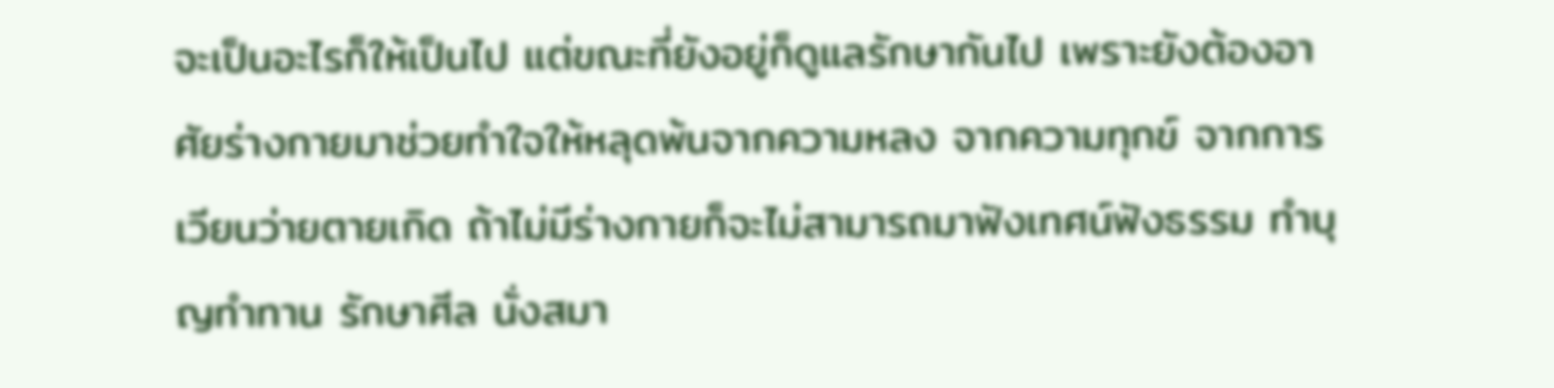จะเป็นอะไรก็ให้เป็นไป แต่ขณะที่ยังอยู่ก็ดูแลรักษากันไป เพราะยังต้องอาศัยร่างกายมาช่วยทำใจให้หลุดพ้นจากความหลง จากความทุกข์ จากการเวียนว่ายตายเกิด ถ้าไม่มีร่างกายก็จะไม่สามารถมาฟังเทศน์ฟังธรรม ทำบุญทำทาน รักษาศีล นั่งสมา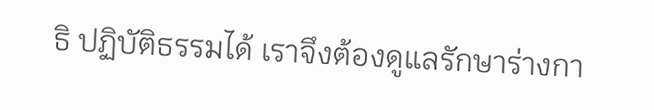ธิ ปฏิบัติธรรมได้ เราจึงต้องดูแลรักษาร่างกา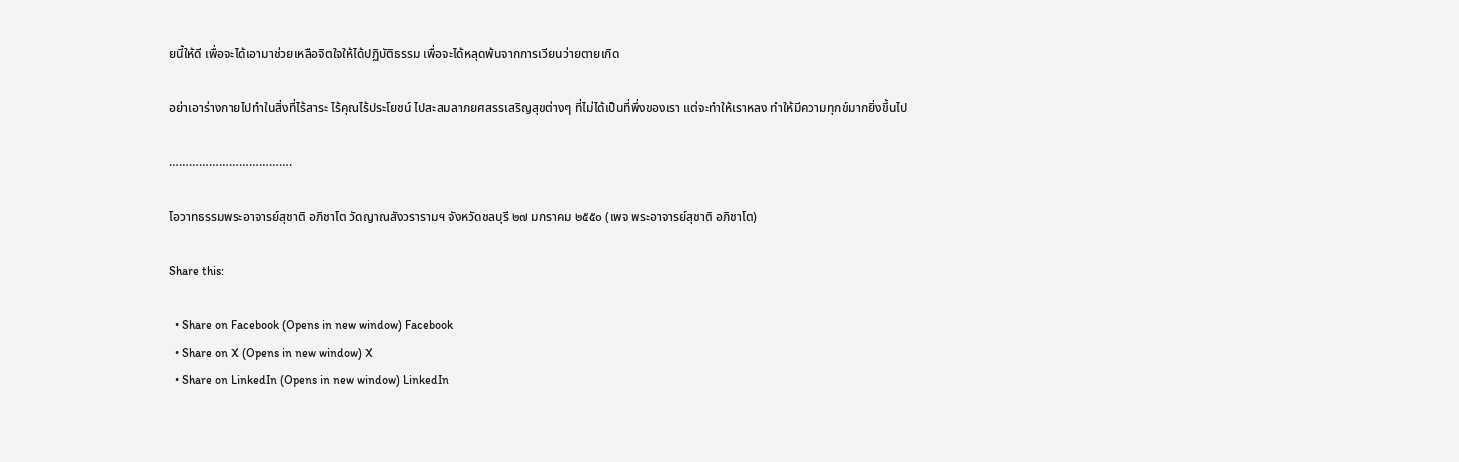ยนี้ให้ดี เพื่อจะได้เอามาช่วยเหลือจิตใจให้ได้ปฏิบัติธรรม เพื่อจะได้หลุดพ้นจากการเวียนว่ายตายเกิด

อย่าเอาร่างกายไปทำในสิ่งที่ไร้สาระ ไร้คุณไร้ประโยชน์ ไปสะสมลาภยศสรรเสริญสุขต่างๆ ที่ไม่ได้เป็นที่พึ่งของเรา แต่จะทำให้เราหลง ทำให้มีความทุกข์มากยิ่งขึ้นไป

……………………………….

โอวาทธรรมพระอาจารย์สุชาติ อภิชาโต วัดญาณสังวรารามฯ จังหวัดชลบุรี ๒๗ มกราคม ๒๕๕๐ (เพจ พระอาจารย์สุชาติ อภิชาโต)

Share this:

  • Share on Facebook (Opens in new window) Facebook
  • Share on X (Opens in new window) X
  • Share on LinkedIn (Opens in new window) LinkedIn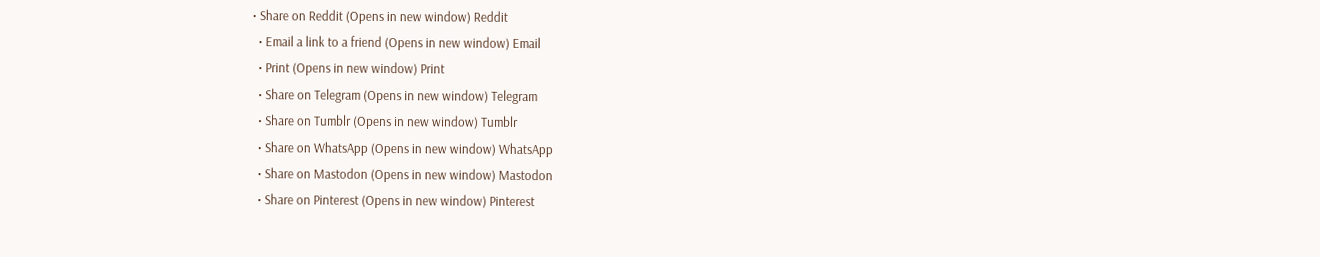• Share on Reddit (Opens in new window) Reddit
  • Email a link to a friend (Opens in new window) Email
  • Print (Opens in new window) Print
  • Share on Telegram (Opens in new window) Telegram
  • Share on Tumblr (Opens in new window) Tumblr
  • Share on WhatsApp (Opens in new window) WhatsApp
  • Share on Mastodon (Opens in new window) Mastodon
  • Share on Pinterest (Opens in new window) Pinterest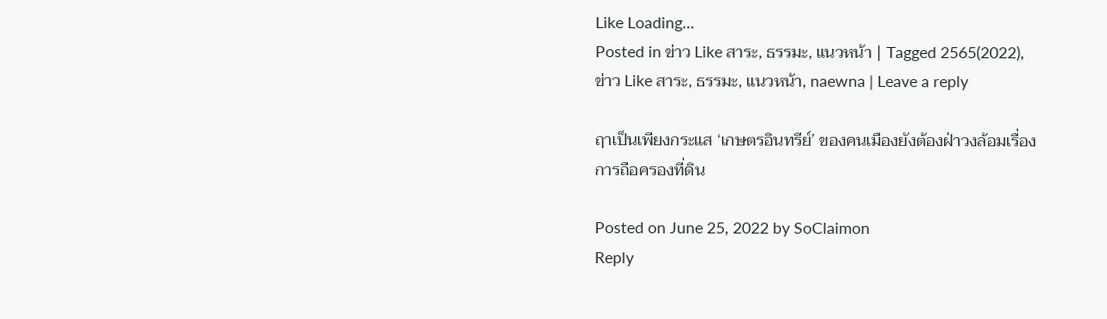Like Loading...
Posted in ข่าว Like สาระ, ธรรมะ, แนวหน้า | Tagged 2565(2022), ข่าว Like สาระ, ธรรมะ, แนวหน้า, naewna | Leave a reply

ฤาเป็นเพียงกระแส ‘เกษตรอินทรีย์’ ของคนเมืองยังต้องฝ่าวงล้อมเรื่องการถือครองที่ดิน

Posted on June 25, 2022 by SoClaimon
Reply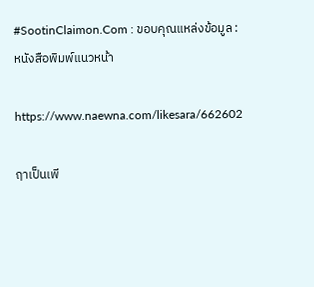#SootinClaimon.Com : ขอบคุณแหล่งข้อมูล : หนังสือพิมพ์แนวหน้า

https://www.naewna.com/likesara/662602

ฤาเป็นเพี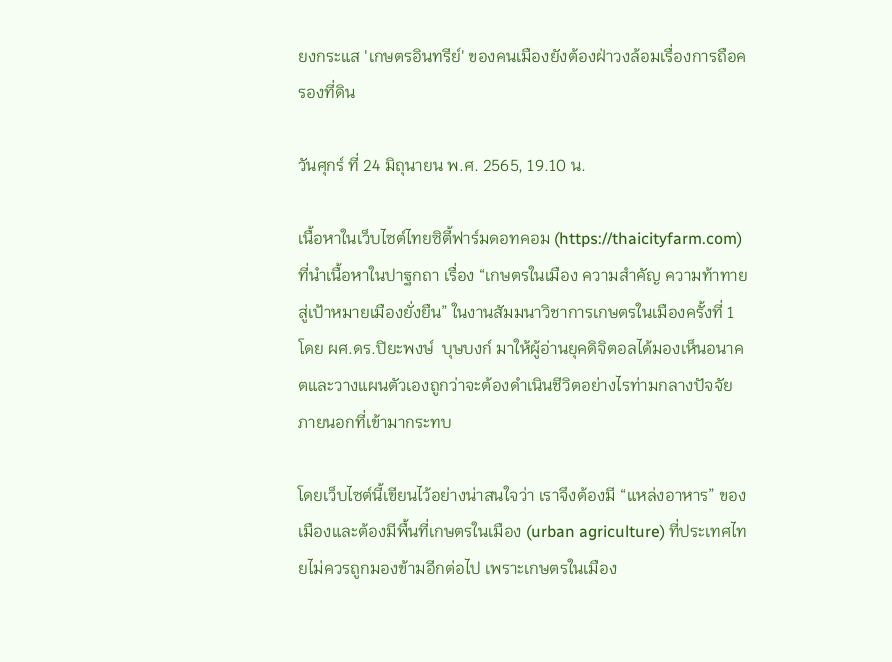ยงกระแส 'เกษตรอินทรีย์' ของคนเมืองยังต้องฝ่าวงล้อมเรื่องการถือครองที่ดิน

วันศุกร์ ที่ 24 มิถุนายน พ.ศ. 2565, 19.10 น.

เนื้อหาในเว็บไซต์ไทยซิตี้ฟาร์มดอทคอม (https://thaicityfarm.com) ที่นำเนื้อหาในปาฐกถา เรื่อง “เกษตรในเมือง ความสำคัญ ความท้าทาย สู่เป้าหมายเมืองยั่งยืน” ในงานสัมมนาวิชาการเกษตรในเมืองครั้งที่ 1 โดย ผศ.ดร.ปิยะพงษ์  บุษบงก์ มาให้ผู้อ่านยุคดิจิตอลได้มองเห็นอนาคตและวางแผนตัวเองถูกว่าจะต้องดำเนินชีวิตอย่างไรท่ามกลางปัจจัยภายนอกที่เข้ามากระทบ

โดยเว็บไซต์นี้เขียนไว้อย่างน่าสนใจว่า เราจึงต้องมี “แหล่งอาหาร” ของเมืองและต้องมีพื้นที่เกษตรในเมือง (urban agriculture) ที่ประเทศไทยไม่ควรถูกมองข้ามอีกต่อไป เพราะเกษตรในเมือง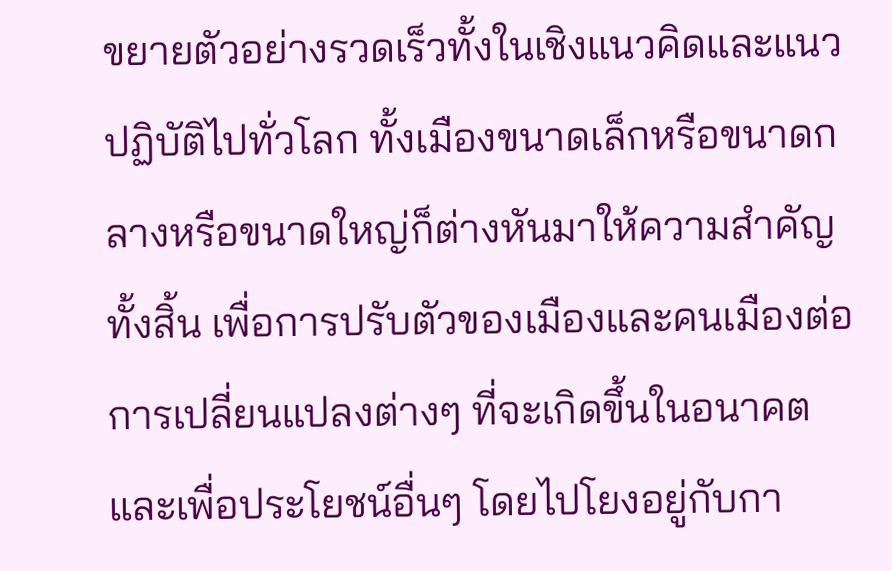ขยายตัวอย่างรวดเร็วทั้งในเชิงแนวคิดและแนวปฏิบัติไปทั่วโลก ทั้งเมืองขนาดเล็กหรือขนาดกลางหรือขนาดใหญ่ก็ต่างหันมาให้ความสำคัญทั้งสิ้น เพื่อการปรับตัวของเมืองและคนเมืองต่อการเปลี่ยนแปลงต่างๆ ที่จะเกิดขึ้นในอนาคตและเพื่อประโยชน์อื่นๆ โดยไปโยงอยู่กับกา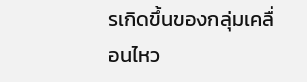รเกิดขึ้นของกลุ่มเคลื่อนไหว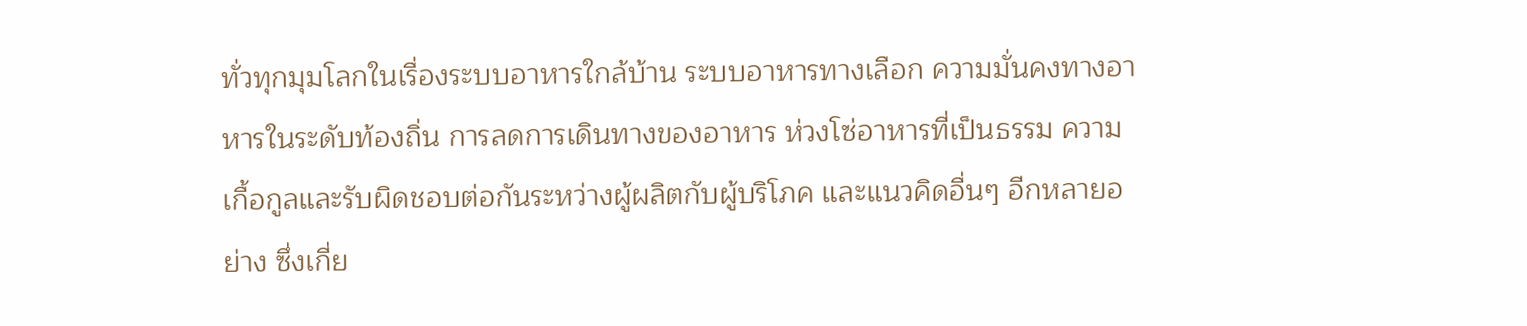ทั่วทุกมุมโลกในเรื่องระบบอาหารใกล้บ้าน ระบบอาหารทางเลือก ความมั่นคงทางอาหารในระดับท้องถิ่น การลดการเดินทางของอาหาร ห่วงโซ่อาหารที่เป็นธรรม ความเกื้อกูลและรับผิดชอบต่อกันระหว่างผู้ผลิตกับผู้บริโภค และแนวคิดอื่นๆ อีกหลายอย่าง ซึ่งเกี่ย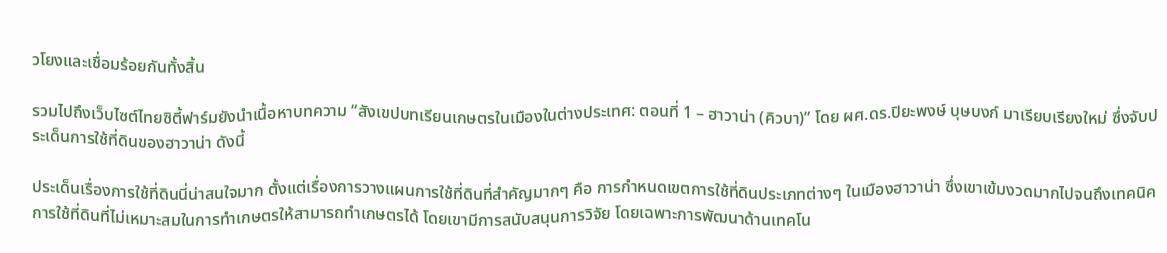วโยงและเชื่อมร้อยกันทั้งสิ้น

รวมไปถึงเว็บไซต์ไทยซิตี้ฟาร์มยังนำเนื้อหาบทความ “สังเขปบทเรียนเกษตรในเมืองในต่างประเทศ: ตอนที่ 1 – ฮาวาน่า (คิวบา)” โดย ผศ.ดร.ปิยะพงษ์ บุษบงก์ มาเรียบเรียงใหม่ ซึ่งจับประเด็นการใช้ที่ดินของฮาวาน่า ดังนี้

ประเด็นเรื่องการใช้ที่ดินนี่น่าสนใจมาก ตั้งแต่เรื่องการวางแผนการใช้ที่ดินที่สำคัญมากๆ คือ การกำหนดเขตการใช้ที่ดินประเภทต่างๆ ในเมืองฮาวาน่า ซึ่งเขาเข้มงวดมากไปจนถึงเทคนิคการใช้ที่ดินที่ไม่เหมาะสมในการทำเกษตรให้สามารถทำเกษตรได้ โดยเขามีการสนับสนุนการวิจัย โดยเฉพาะการพัฒนาด้านเทคโน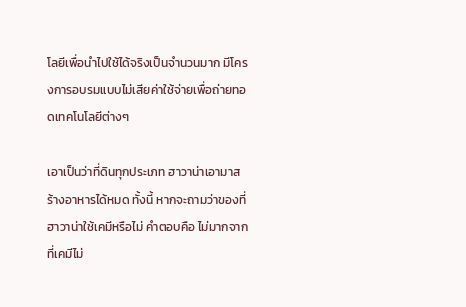โลยีเพื่อนำไปใช้ได้จริงเป็นจำนวนมาก มีโครงการอบรมแบบไม่เสียค่าใช้จ่ายเพื่อถ่ายทอดเทคโนโลยีต่างๆ

เอาเป็นว่าที่ดินทุกประเภท ฮาวาน่าเอามาสร้างอาหารได้หมด ทั้งนี้ หากจะถามว่าของที่ฮาวาน่าใช้เคมีหรือไม่ คำตอบคือ ไม่มากจากที่เคมีไม่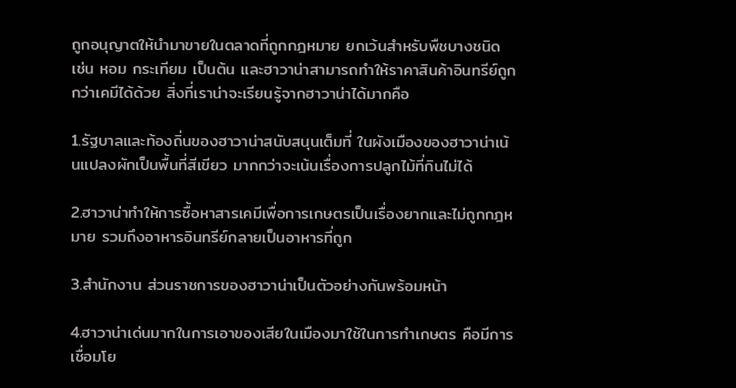ถูกอนุญาตให้นำมาขายในตลาดที่ถูกกฎหมาย ยกเว้นสำหรับพืชบางชนิด เช่น หอม กระเทียม เป็นต้น และฮาวาน่าสามารถทำให้ราคาสินค้าอินทรีย์ถูกกว่าเคมีได้ด้วย สิ่งที่เราน่าจะเรียนรู้จากฮาวาน่าได้มากคือ

1.รัฐบาลและท้องถิ่นของฮาวาน่าสนับสนุนเต็มที่ ในผังเมืองของฮาวาน่าเน้นแปลงผักเป็นพื้นที่สีเขียว มากกว่าจะเน้นเรื่องการปลูกไม้ที่กินไม่ได้

2.ฮาวาน่าทำให้การซื้อหาสารเคมีเพื่อการเกษตรเป็นเรื่องยากและไม่ถูกกฎหมาย รวมถึงอาหารอินทรีย์กลายเป็นอาหารที่ถูก

3.สำนักงาน ส่วนราชการของฮาวาน่าเป็นตัวอย่างกันพร้อมหน้า

4.ฮาวาน่าเด่นมากในการเอาของเสียในเมืองมาใช้ในการทำเกษตร คือมีการเชื่อมโย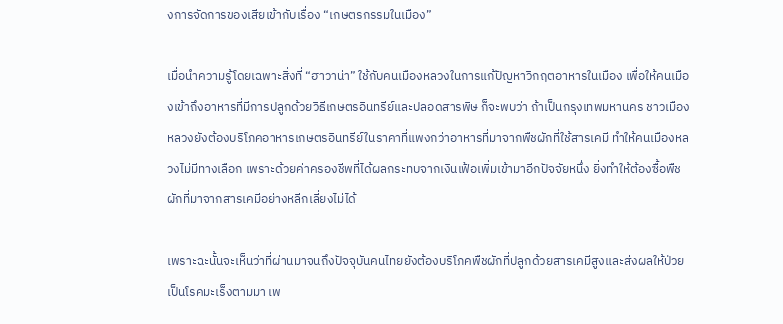งการจัดการของเสียเข้ากับเรื่อง “เกษตรกรรมในเมือง”

เมื่อนำความรู้โดยเฉพาะสิ่งที่ “ฮาวาน่า” ใช้กับคนเมืองหลวงในการแก้ปัญหาวิกฤตอาหารในเมือง เพื่อให้คนเมืองเข้าถึงอาหารที่มีการปลูกด้วยวิธีเกษตรอินทรีย์และปลอดสารพิษ ก็จะพบว่า ถ้าเป็นกรุงเทพมหานคร ชาวเมืองหลวงยังต้องบริโภคอาหารเกษตรอินทรีย์ในราคาที่แพงกว่าอาหารที่มาจากพืชผักที่ใช้สารเคมี ทำให้คนเมืองหลวงไม่มีทางเลือก เพราะด้วยค่าครองชีพที่ได้ผลกระทบจากเงินเฟ้อเพิ่มเข้ามาอีกปัจจัยหนึ่ง ยิ่งทำให้ต้องซื้อพืชผักที่มาจากสารเคมีอย่างหลีกเลี่ยงไม่ได้

เพราะฉะนั้นจะเห็นว่าที่ผ่านมาจนถึงปัจจุบันคนไทยยังต้องบริโภคพืชผักที่ปลูกด้วยสารเคมีสูงและส่งผลให้ป่วยเป็นโรคมะเร็งตามมา เพ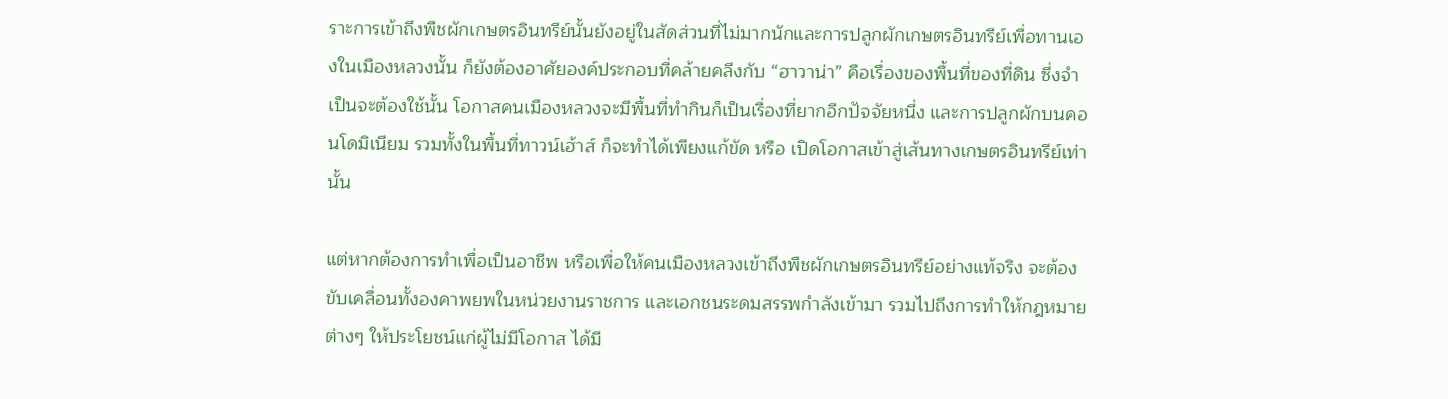ราะการเข้าถึงพืชผักเกษตรอินทรีย์นั้นยังอยู่ในสัดส่วนที่ไม่มากนักและการปลูกผักเกษตรอินทรีย์เพื่อทานเองในเมืองหลวงนั้น ก็ยังต้องอาศัยองค์ประกอบที่คล้ายคลึงกับ “ฮาวาน่า” คือเรื่องของพื้นที่ของที่ดิน ซึ่งจำเป็นจะต้องใช้นั้น โอกาสคนเมืองหลวงจะมีพื้นที่ทำกินก็เป็นเรื่องที่ยากอีกปัจจัยหนึ่ง และการปลูกผักบนคอนโดมิเนียม รวมทั้งในพื้นที่ทาวน์เฮ้าส์ ก็จะทำได้เพียงแก้ขัด หรือ เปิดโอกาสเข้าสู่เส้นทางเกษตรอินทรีย์เท่านั้น

แต่หากต้องการทำเพื่อเป็นอาชีพ หรือเพื่อให้คนเมืองหลวงเข้าถึงพืชผักเกษตรอินทรีย์อย่างแท้จริง จะต้องขับเคลื่อนทั้งองคาพยพในหน่วยงานราชการ และเอกชนระดมสรรพกำลังเข้ามา รวมไปถึงการทำให้กฎหมายต่างๆ ให้ประโยชน์แก่ผู้ไม่มีโอกาส ได้มี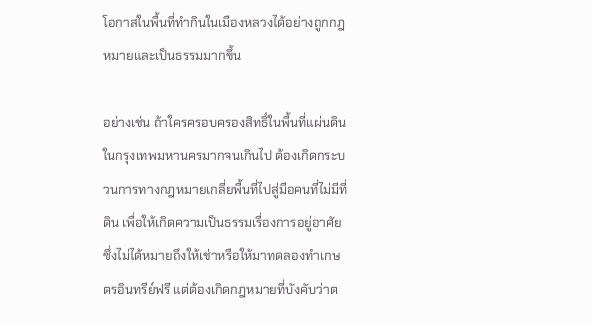โอกาสในพื้นที่ทำกินในเมืองหลวงได้อย่างถูกกฎหมายและเป็นธรรมมากขึ้น

อย่างเช่น ถ้าใครครอบครองสิทธิ์ในพื้นที่แผ่นดินในกรุงเทพมหานครมากจนเกินไป ต้องเกิดกระบวนการทางกฎหมายเกลี่ยพื้นที่ไปสู่มือคนที่ไม่มีที่ดิน เพื่อให้เกิดความเป็นธรรมเรื่องการอยู่อาศัย ซึ่งไม่ได้หมายถึงให้เช่าหรือให้มาทดลองทำเกษตรอินทรีย์ฟรี แต่ต้องเกิดกฎหมายที่บังคับว่าต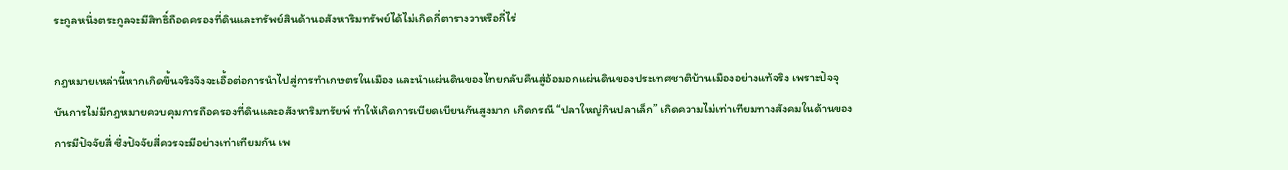ระกูลหนึ่งตระกูลจะมีสิทธิ์ถือดครองที่ดินและทรัพย์สินด้านอสังหาริมทรัพย์ได้ไม่เกิดกี่ตารางวาหรือกี่ไร่

กฎหมายเหล่านี้หากเกิดขึ้นจริงจึงจะเอื้อต่อการนำไปสู่การทำเกษตรในเมือง และนำแผ่นดินของไทยกลับคืนสู่อ้อมอกแผ่นดินของประเทศชาติบ้านเมืองอย่างแท้จริง เพราะปัจจุบันการไม่มีกฎหมายควบคุมการถือครองที่ดินและอสังหาริมทรัยพ์ ทำให้เกิดการเบียดเบียนกันสูงมาก เกิดกรณี “ปลาใหญ่กินปลาเล็ก” เกิดความไม่เท่าเทียมทางสังคมในด้านของการมีปัจจัยสี่ ซึ่งปัจจัยสี่ควรจะมีอย่างเท่าเทียมกัน เพ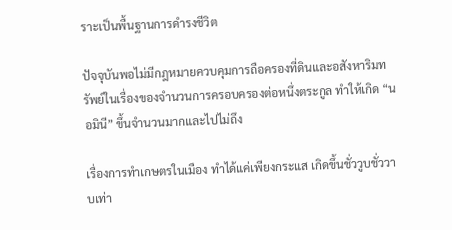ราะเป็นพื้นฐานการดำรงชีวิต

ปัจจุบันพอไม่มีกฎหมายควบคุมการถือครองที่ดินและอสังหาริมทรัพย์ในเรื่องของจำนวนการครอบครองต่อหนึ่งตระกูล ทำให้เกิด “นอมินี” ขึ้นจำนวนมากและไปไม่ถึง

เรื่องการทำเกษตรในเมือง ทำได้แค่เพียงกระแส เกิดขึ้นชั่ววูบชั่ววาบเท่า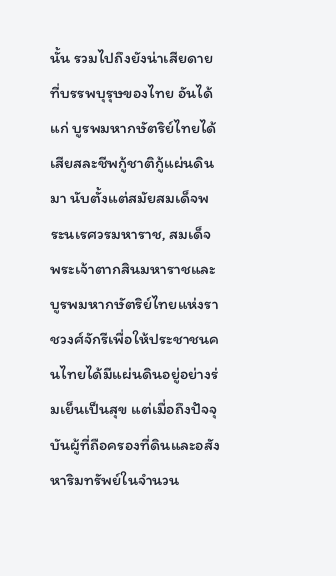นั้น รวมไปถึงยังน่าเสียดายที่บรรพบุรุษของไทย อันได้แก่ บูรพมหากษัตริย์ไทยได้เสียสละชีพกู้ชาติกู้แผ่นดินมา นับตั้งแต่สมัยสมเด็จพระนเรศวรมหาราช, สมเด็จพระเจ้าตากสินมหาราชและบูรพมหากษัตริย์ไทยแห่งราชวงศ์จักรีเพื่อให้ประชาชนคนไทยได้มีแผ่นดินอยู่อย่างร่มเย็นเป็นสุข แต่เมื่อถึงปัจจุบันผู้ที่ถือครองที่ดินและอสังหาริมทรัพย์ในจำนวน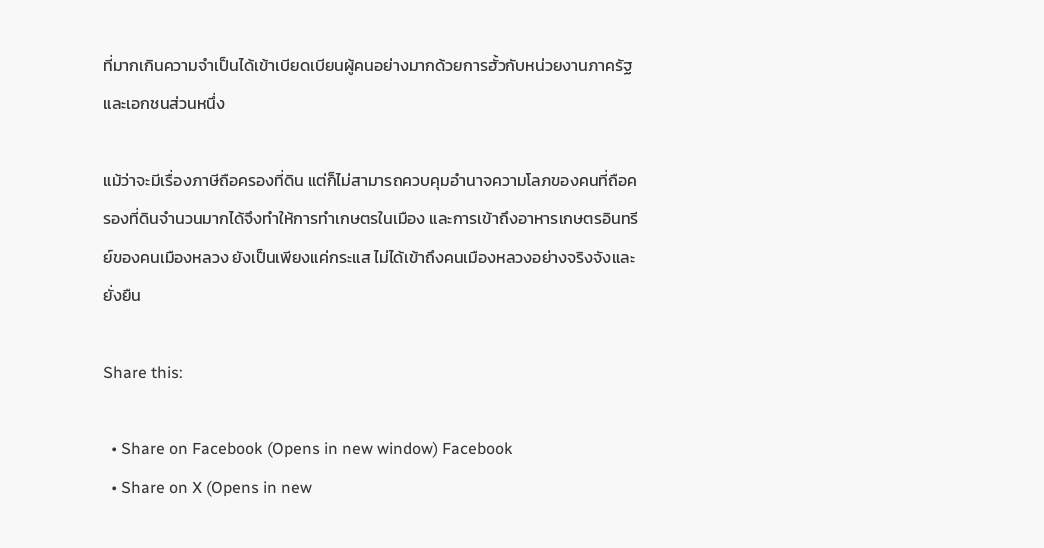ที่มากเกินความจำเป็นได้เข้าเบียดเบียนผู้คนอย่างมากด้วยการฮั้วกับหน่วยงานภาครัฐและเอกชนส่วนหนึ่ง

แม้ว่าจะมีเรื่องภาษีถือครองที่ดิน แต่ก็ไม่สามารถควบคุมอำนาจความโลภของคนที่ถือครองที่ดินจำนวนมากได้จึงทำให้การทำเกษตรในเมือง และการเข้าถึงอาหารเกษตรอินทรีย์ของคนเมืองหลวง ยังเป็นเพียงแค่กระแส ไม่ได้เข้าถึงคนเมืองหลวงอย่างจริงจังและยั่งยืน

Share this:

  • Share on Facebook (Opens in new window) Facebook
  • Share on X (Opens in new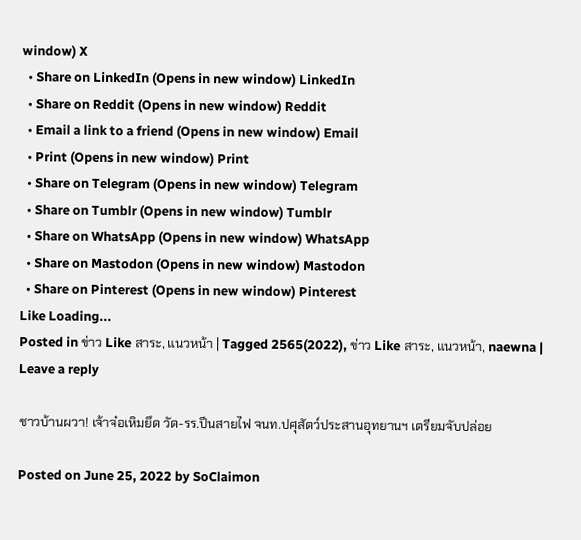window) X
  • Share on LinkedIn (Opens in new window) LinkedIn
  • Share on Reddit (Opens in new window) Reddit
  • Email a link to a friend (Opens in new window) Email
  • Print (Opens in new window) Print
  • Share on Telegram (Opens in new window) Telegram
  • Share on Tumblr (Opens in new window) Tumblr
  • Share on WhatsApp (Opens in new window) WhatsApp
  • Share on Mastodon (Opens in new window) Mastodon
  • Share on Pinterest (Opens in new window) Pinterest
Like Loading...
Posted in ข่าว Like สาระ, แนวหน้า | Tagged 2565(2022), ข่าว Like สาระ, แนวหน้า, naewna | Leave a reply

ชาวบ้านผวา! เจ้าจ๋อเหิมยึด วัด-รร.ปีนสายไฟ จนท.ปศุสัตว์ประสานอุทยานฯ เตรียมจับปล่อย

Posted on June 25, 2022 by SoClaimon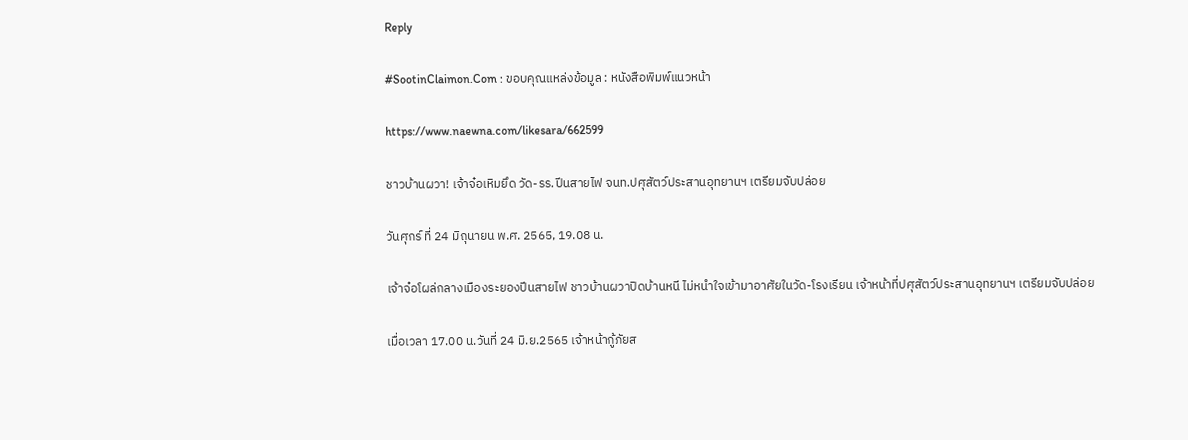Reply

#SootinClaimon.Com : ขอบคุณแหล่งข้อมูล : หนังสือพิมพ์แนวหน้า

https://www.naewna.com/likesara/662599

ชาวบ้านผวา! เจ้าจ๋อเหิมยึด วัด-รร.ปีนสายไฟ จนท.ปศุสัตว์ประสานอุทยานฯ เตรียมจับปล่อย

วันศุกร์ ที่ 24 มิถุนายน พ.ศ. 2565, 19.08 น.

เจ้าจ๋อโผล่กลางเมืองระยองปีนสายไฟ ชาวบ้านผวาปิดบ้านหนี ไม่หนำใจเข้ามาอาศัยในวัด-โรงเรียน เจ้าหน้าที่ปศุสัตว์ประสานอุทยานฯ เตรียมจับปล่อย

เมื่อเวลา 17.00 น.วันที่ 24 มิ.ย.2565 เจ้าหน้ากู้ภัยส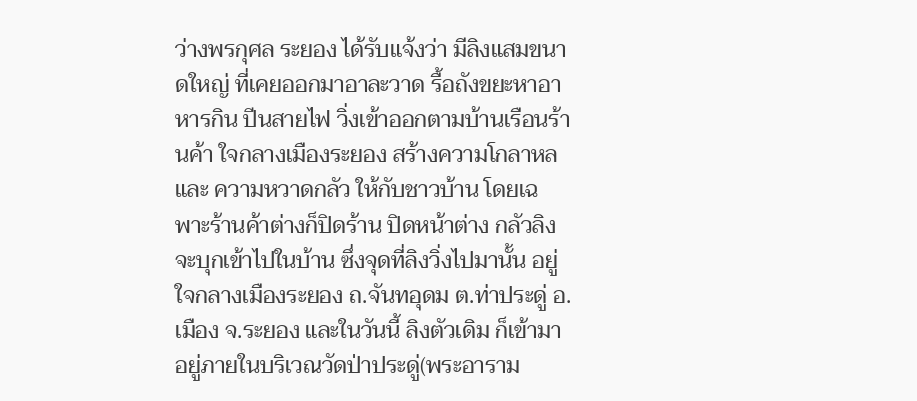ว่างพรกุศล ระยอง ได้รับแจ้งว่า มีลิงแสมขนาดใหญ่ ที่เคยออกมาอาละวาด รื้อถังขยะหาอาหารกิน ปีนสายไฟ วิ่งเข้าออกตามบ้านเรือนร้านค้า ใจกลางเมืองระยอง สร้างความโกลาหล และ ความหวาดกลัว ให้กับชาวบ้าน โดยเฉพาะร้านค้าต่างก็ปิดร้าน ปิดหน้าต่าง กลัวลิงจะบุกเข้าไปในบ้าน ซึ่งจุดที่ลิงวิ่งไปมานั้น อยู่ใจกลางเมืองระยอง ถ.จันทอุดม ต.ท่าประดู่ อ.เมือง จ.ระยอง และในวันนี้ ลิงตัวเดิม ก็เข้ามาอยู่ภายในบริเวณวัดป่าประดู่(พระอาราม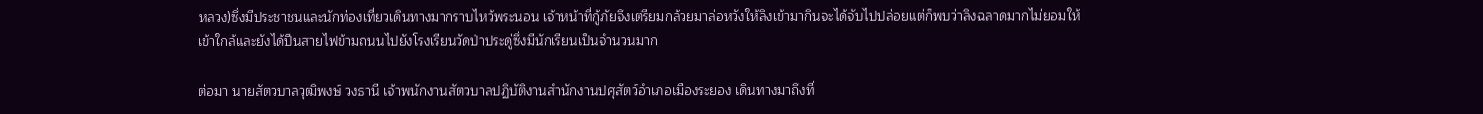หลวง)ซึ่งมีประชาชนและนักท่องเที่ยวเดินทางมากราบไหว้พระนอน เจ้าหน้าที่กู้ภัยจึงเตรียมกล้วยมาล่อหวังให้ลิงเข้ามากินจะได้จับไปปล่อยแต่ก็พบว่าลิงฉลาดมากไม่ยอมให้เข้าใกล้และยังได้ปีนสายไฟข้ามถนนไปยังโรงเรียนวัดป่าประดู่ซึ่งมีนักเรียนเป็นจำนวนมาก

ต่อมา นายสัตวบาลวุฒิพงษ์ วงธานี เจ้าพนักงานสัตวบาลปฏิบัติงานสำนักงานปศุสัตว์อำเภอเมืองระยอง เดินทางมาถึงที่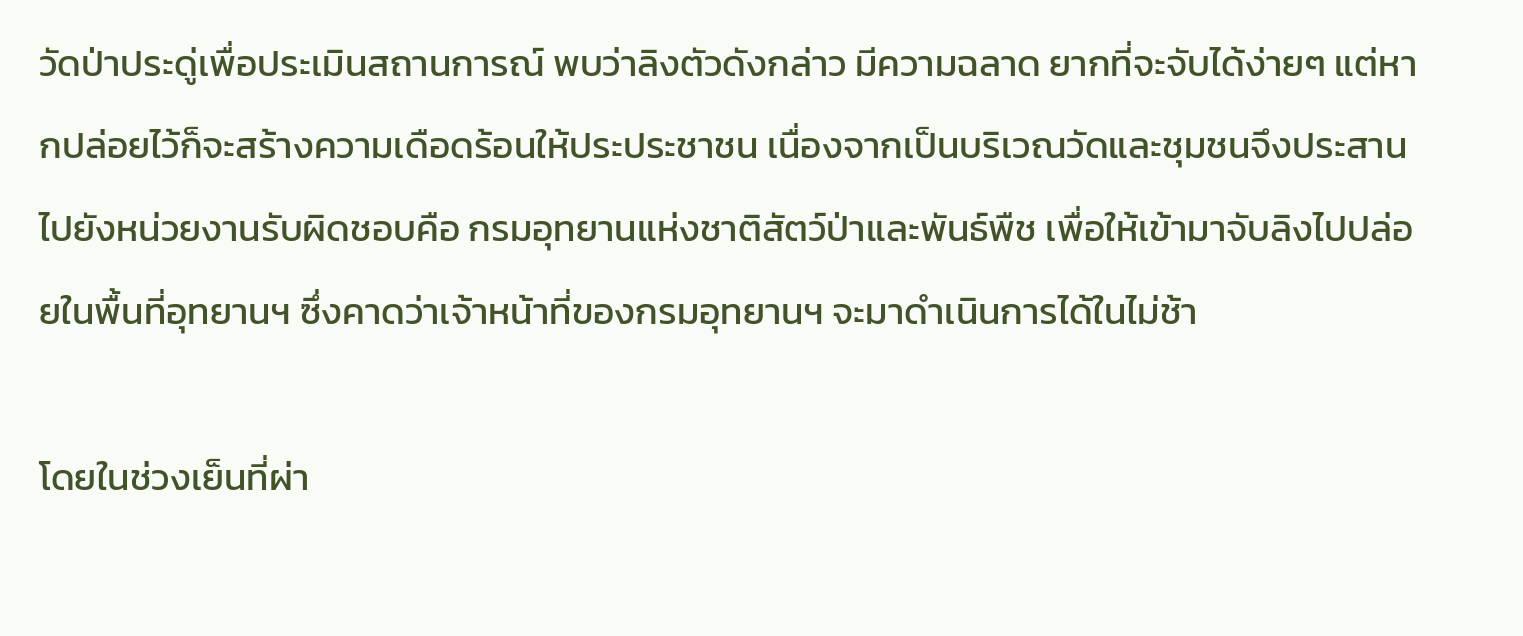วัดป่าประดู่เพื่อประเมินสถานการณ์ พบว่าลิงตัวดังกล่าว มีความฉลาด ยากที่จะจับได้ง่ายๆ แต่หากปล่อยไว้ก็จะสร้างความเดือดร้อนให้ประประชาชน เนื่องจากเป็นบริเวณวัดและชุมชนจึงประสานไปยังหน่วยงานรับผิดชอบคือ กรมอุทยานแห่งชาติสัตว์ป่าและพันธ์พืช เพื่อให้เข้ามาจับลิงไปปล่อยในพื้นที่อุทยานฯ ซึ่งคาดว่าเจ้าหน้าที่ของกรมอุทยานฯ จะมาดำเนินการได้ในไม่ช้า

โดยในช่วงเย็นที่ผ่า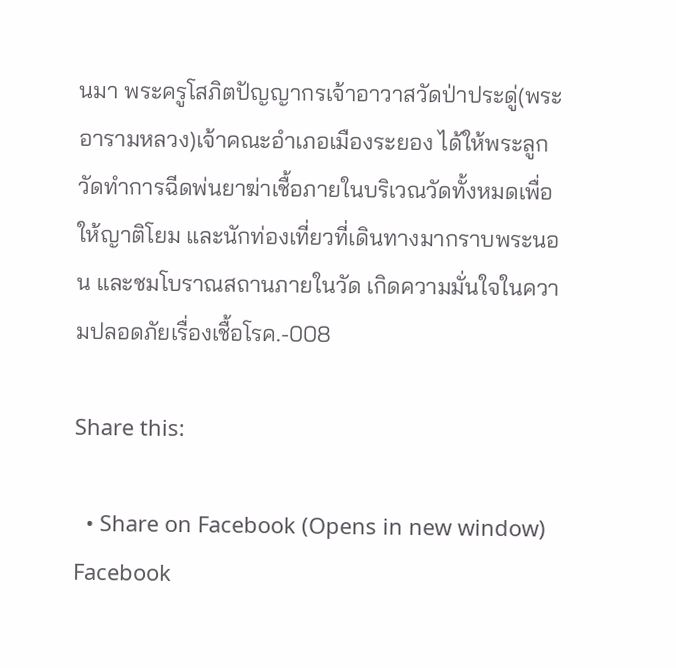นมา พระครูโสภิตปัญญากรเจ้าอาวาสวัดป่าประดู่(พระอารามหลวง)เจ้าคณะอำเภอเมืองระยอง ได้ให้พระลูกวัดทำการฉีดพ่นยาฆ่าเชื้อภายในบริเวณวัดทั้งหมดเพื่อให้ญาติโยม และนักท่องเที่ยวที่เดินทางมากราบพระนอน และชมโบราณสถานภายในวัด เกิดความมั่นใจในความปลอดภัยเรื่องเชื้อโรค.-008

Share this:

  • Share on Facebook (Opens in new window) Facebook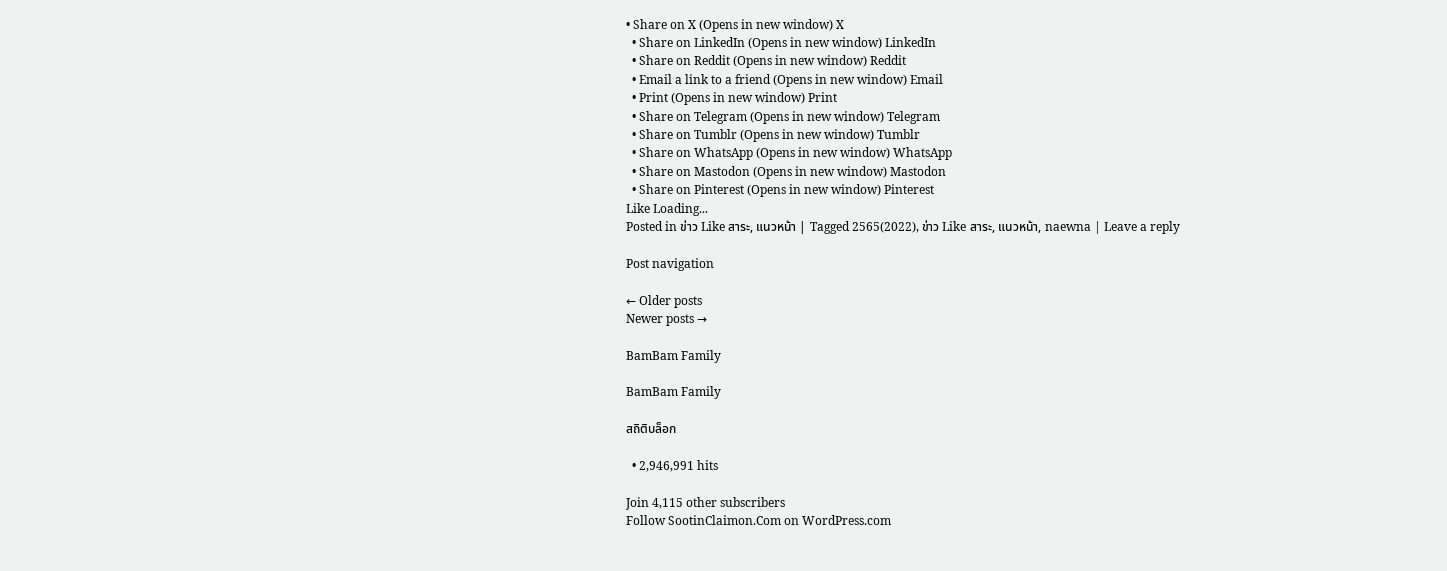• Share on X (Opens in new window) X
  • Share on LinkedIn (Opens in new window) LinkedIn
  • Share on Reddit (Opens in new window) Reddit
  • Email a link to a friend (Opens in new window) Email
  • Print (Opens in new window) Print
  • Share on Telegram (Opens in new window) Telegram
  • Share on Tumblr (Opens in new window) Tumblr
  • Share on WhatsApp (Opens in new window) WhatsApp
  • Share on Mastodon (Opens in new window) Mastodon
  • Share on Pinterest (Opens in new window) Pinterest
Like Loading...
Posted in ข่าว Like สาระ, แนวหน้า | Tagged 2565(2022), ข่าว Like สาระ, แนวหน้า, naewna | Leave a reply

Post navigation

← Older posts
Newer posts →

BamBam Family

BamBam Family

สถิติบล็อก

  • 2,946,991 hits

Join 4,115 other subscribers
Follow SootinClaimon.Com on WordPress.com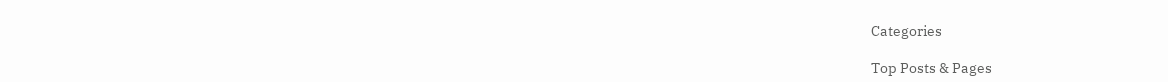Categories

Top Posts & Pages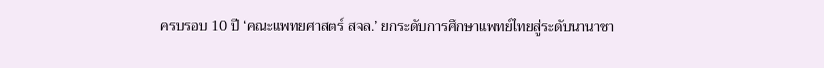ครบรอบ 10 ปี ‘คณะแพทยศาสตร์ สจล.’ ยกระดับการศึกษาแพทย์ไทยสู่ระดับนานาชา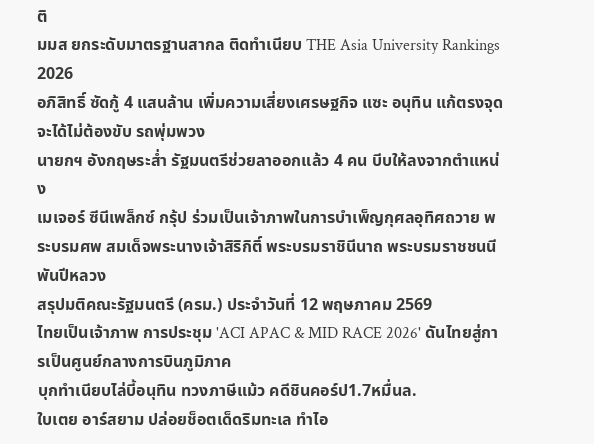ติ
มมส ยกระดับมาตรฐานสากล ติดทำเนียบ THE Asia University Rankings 2026
อภิสิทธิ์ ซัดกู้ 4 แสนล้าน เพิ่มความเสี่ยงเศรษฐกิจ แซะ อนุทิน แก้ตรงจุด จะได้ไม่ต้องขับ รถพุ่มพวง
นายกฯ อังกฤษระส่ำ รัฐมนตรีช่วยลาออกแล้ว 4 คน บีบให้ลงจากตำแหน่ง
เมเจอร์ ซีนีเพล็กซ์ กรุ้ป ร่วมเป็นเจ้าภาพในการบำเพ็ญกุศลอุทิศถวาย พระบรมศพ สมเด็จพระนางเจ้าสิริกิติ์ พระบรมราชินีนาถ พระบรมราชชนนีพันปีหลวง
สรุปมติคณะรัฐมนตรี (ครม.) ประจำวันที่ 12 พฤษภาคม 2569
ไทยเป็นเจ้าภาพ การประชุม 'ACI APAC & MID RACE 2026' ดันไทยสู่การเป็นศูนย์กลางการบินภูมิภาค
บุกทำเนียบไล่บี้อนุทิน ทวงภาษีแม้ว คดีชินคอร์ป1.7หมื่นล.
ใบเตย อาร์สยาม ปล่อยช็อตเด็ดริมทะเล ทำไอ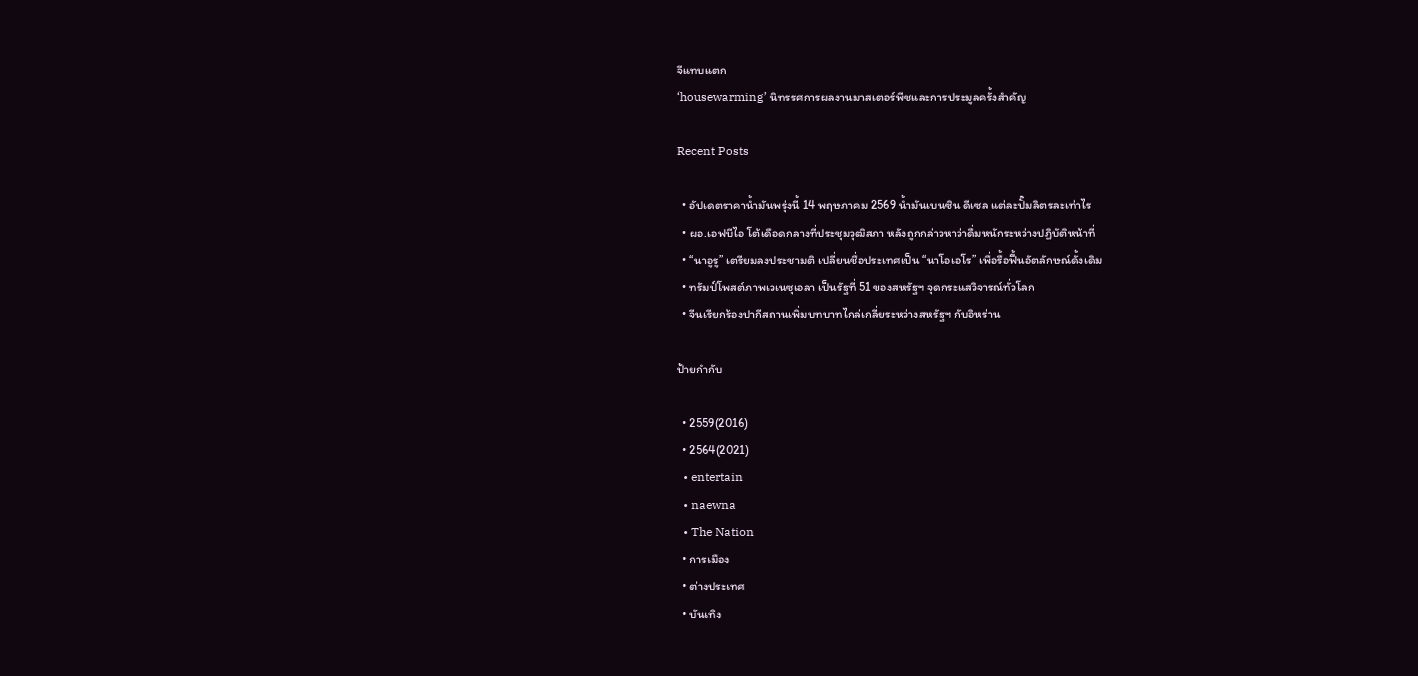จีแทบแตก
‘housewarming’ นิทรรศการผลงานมาสเตอร์พีชและการประมูลครั้งสำคัญ

Recent Posts

  • อัปเดตราคาน้ำมันพรุ่งนี้ 14 พฤษภาคม 2569 น้ำมันเบนซิน ดีเซล แต่ละปั๊มลิตรละเท่าไร
  • ผอ.เอฟบีไอ โต้เดือดกลางที่ประชุมวุฒิสภา หลังถูกกล่าวหาว่าดื่มหนักระหว่างปฏิบัติหน้าที่
  • “นาอูรู” เตรียมลงประชามติ เปลี่ยนชื่อประเทศเป็น “นาโอเอโร” เพื่อรื้อฟื้นอัตลักษณ์ดั้งเดิม
  • ทรัมป์โพสต์ภาพเวเนซุเอลา เป็นรัฐที่ 51 ของสหรัฐฯ จุดกระแสวิจารณ์ทั่วโลก
  • จีนเรียกร้องปากีสถานเพิ่มบทบาทไกล่เกลี่ยระหว่างสหรัฐฯ กับอิหร่าน

ป้ายกำกับ

  • 2559(2016)
  • 2564(2021)
  • entertain
  • naewna
  • The Nation
  • การเมือง
  • ต่างประเทศ
  • บันเทิง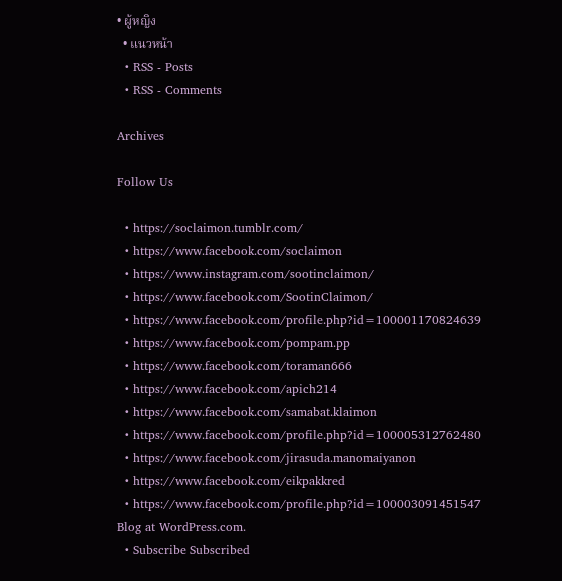• ผู้หญิง
  • แนวหน้า
  • RSS - Posts
  • RSS - Comments

Archives

Follow Us

  • https://soclaimon.tumblr.com/
  • https://www.facebook.com/soclaimon
  • https://www.instagram.com/sootinclaimon/
  • https://www.facebook.com/SootinClaimon/
  • https://www.facebook.com/profile.php?id=100001170824639
  • https://www.facebook.com/pompam.pp
  • https://www.facebook.com/toraman666
  • https://www.facebook.com/apich214
  • https://www.facebook.com/samabat.klaimon
  • https://www.facebook.com/profile.php?id=100005312762480
  • https://www.facebook.com/jirasuda.manomaiyanon
  • https://www.facebook.com/eikpakkred
  • https://www.facebook.com/profile.php?id=100003091451547
Blog at WordPress.com.
  • Subscribe Subscribed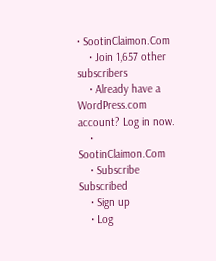• SootinClaimon.Com
    • Join 1,657 other subscribers
    • Already have a WordPress.com account? Log in now.
    • SootinClaimon.Com
    • Subscribe Subscribed
    • Sign up
    • Log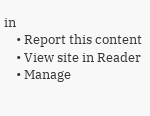in
    • Report this content
    • View site in Reader
    • Manage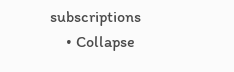subscriptions
    • Collapse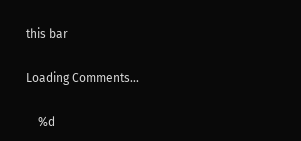this bar

Loading Comments...

    %d